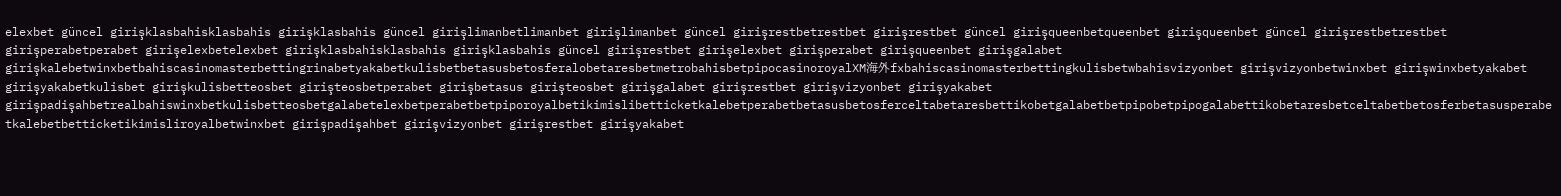elexbet güncel girişklasbahisklasbahis girişklasbahis güncel girişlimanbetlimanbet girişlimanbet güncel girişrestbetrestbet girişrestbet güncel girişqueenbetqueenbet girişqueenbet güncel girişrestbetrestbet girişperabetperabet girişelexbetelexbet girişklasbahisklasbahis girişklasbahis güncel girişrestbet girişelexbet girişperabet girişqueenbet girişgalabet girişkalebetwinxbetbahiscasinomasterbettingrinabetyakabetkulisbetbetasusbetosferalobetaresbetmetrobahisbetpipocasinoroyalXM海外fxbahiscasinomasterbettingkulisbetwbahisvizyonbet girişvizyonbetwinxbet girişwinxbetyakabet girişyakabetkulisbet girişkulisbetteosbet girişteosbetperabet girişbetasus girişteosbet girişgalabet girişrestbet girişvizyonbet girişyakabet girişpadişahbetrealbahiswinxbetkulisbetteosbetgalabetelexbetperabetbetpiporoyalbetikimislibetticketkalebetperabetbetasusbetosferceltabetaresbettikobetgalabetbetpipobetpipogalabettikobetaresbetceltabetbetosferbetasusperabetkalebetbetticketikimisliroyalbetwinxbet girişpadişahbet girişvizyonbet girişrestbet girişyakabet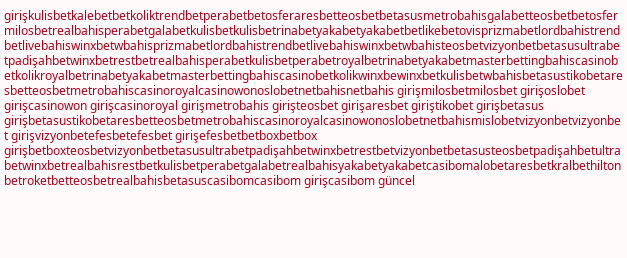girişkulisbetkalebetbetkoliktrendbetperabetbetosferaresbetteosbetbetasusmetrobahisgalabetteosbetbetosfermilosbetrealbahisperabetgalabetkulisbetkulisbetrinabetyakabetyakabetbetlikebetovisprizmabetlordbahistrendbetlivebahiswinxbetwbahisprizmabetlordbahistrendbetlivebahiswinxbetwbahisteosbetvizyonbetbetasusultrabetpadişahbetwinxbetrestbetrealbahisperabetkulisbetperabetroyalbetrinabetyakabetmasterbettingbahiscasinobetkolikroyalbetrinabetyakabetmasterbettingbahiscasinobetkolikwinxbewinxbetkulisbetwbahisbetasustikobetaresbetteosbetmetrobahiscasinoroyalcasinowonoslobetnetbahisnetbahis girişmilosbetmilosbet girişoslobet girişcasinowon girişcasinoroyal girişmetrobahis girişteosbet girişaresbet giriştikobet girişbetasus girişbetasustikobetaresbetteosbetmetrobahiscasinoroyalcasinowonoslobetnetbahismislobetvizyonbetvizyonbet girişvizyonbetefesbetefesbet girişefesbetbetboxbetbox girişbetboxteosbetvizyonbetbetasusultrabetpadişahbetwinxbetrestbetvizyonbetbetasusteosbetpadişahbetultrabetwinxbetrealbahisrestbetkulisbetperabetgalabetrealbahisyakabetyakabetcasibomalobetaresbetkralbethiltonbetroketbetteosbetrealbahisbetasuscasibomcasibom girişcasibom güncel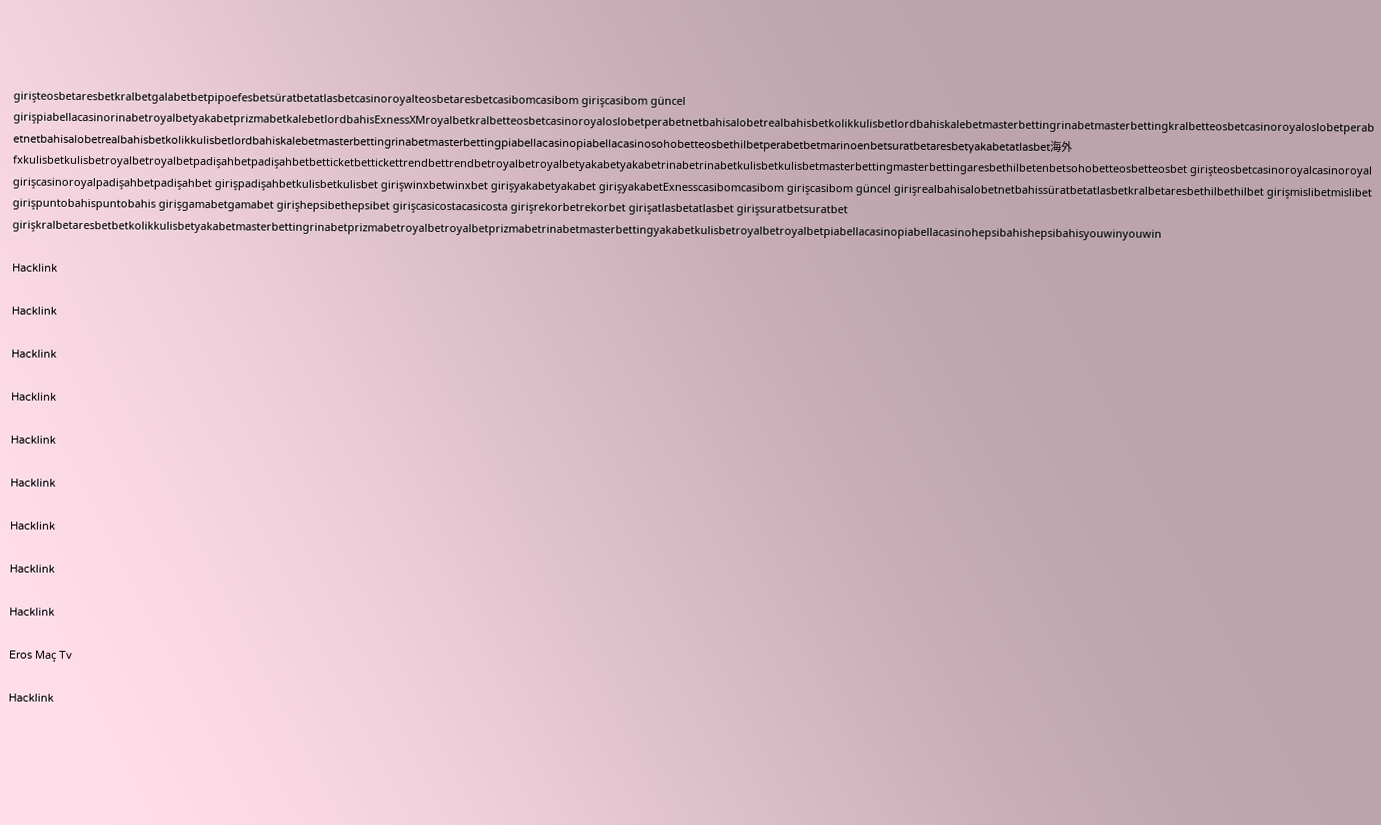girişteosbetaresbetkralbetgalabetbetpipoefesbetsüratbetatlasbetcasinoroyalteosbetaresbetcasibomcasibom girişcasibom güncel girişpiabellacasinorinabetroyalbetyakabetprizmabetkalebetlordbahisExnessXMroyalbetkralbetteosbetcasinoroyaloslobetperabetnetbahisalobetrealbahisbetkolikkulisbetlordbahiskalebetmasterbettingrinabetmasterbettingkralbetteosbetcasinoroyaloslobetperabetnetbahisalobetrealbahisbetkolikkulisbetlordbahiskalebetmasterbettingrinabetmasterbettingpiabellacasinopiabellacasinosohobetteosbethilbetperabetbetmarinoenbetsuratbetaresbetyakabetatlasbet海外fxkulisbetkulisbetroyalbetroyalbetpadişahbetpadişahbetbetticketbettickettrendbettrendbetroyalbetroyalbetyakabetyakabetrinabetrinabetkulisbetkulisbetmasterbettingmasterbettingaresbethilbetenbetsohobetteosbetteosbet girişteosbetcasinoroyalcasinoroyal girişcasinoroyalpadişahbetpadişahbet girişpadişahbetkulisbetkulisbet girişwinxbetwinxbet girişyakabetyakabet girişyakabetExnesscasibomcasibom girişcasibom güncel girişrealbahisalobetnetbahissüratbetatlasbetkralbetaresbethilbethilbet girişmislibetmislibet girişpuntobahispuntobahis girişgamabetgamabet girişhepsibethepsibet girişcasicostacasicosta girişrekorbetrekorbet girişatlasbetatlasbet girişsuratbetsuratbet girişkralbetaresbetbetkolikkulisbetyakabetmasterbettingrinabetprizmabetroyalbetroyalbetprizmabetrinabetmasterbettingyakabetkulisbetroyalbetroyalbetpiabellacasinopiabellacasinohepsibahishepsibahisyouwinyouwin

Hacklink

Hacklink

Hacklink

Hacklink

Hacklink

Hacklink

Hacklink

Hacklink

Hacklink

Eros Maç Tv

Hacklink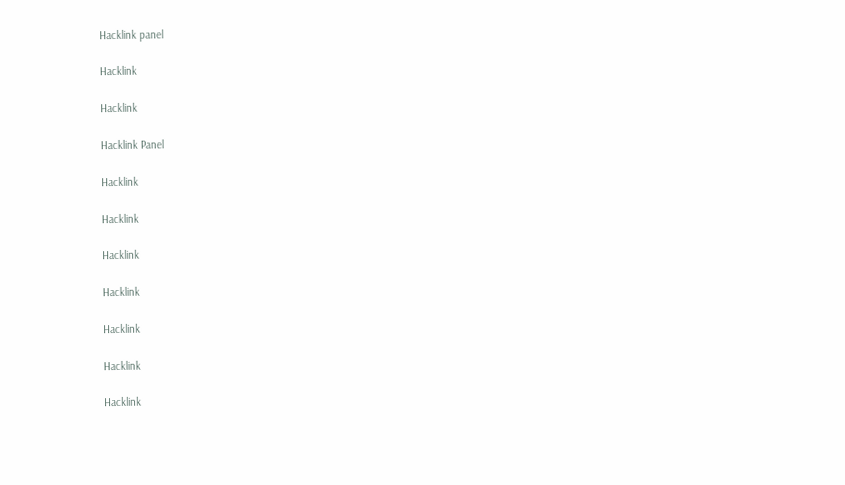Hacklink panel

Hacklink

Hacklink

Hacklink Panel

Hacklink

Hacklink

Hacklink

Hacklink

Hacklink

Hacklink

Hacklink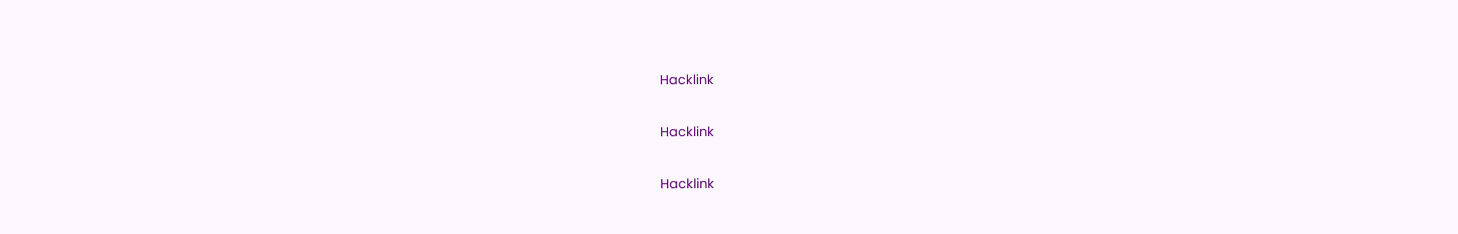Hacklink

Hacklink

Hacklink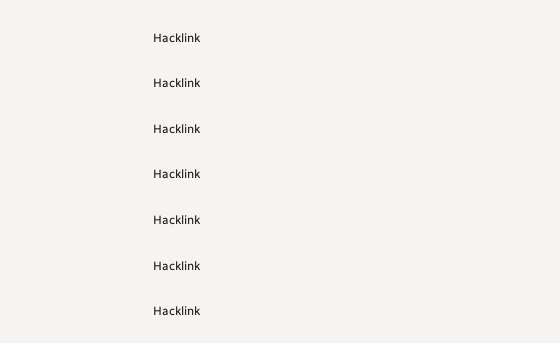Hacklink

Hacklink

Hacklink

Hacklink

Hacklink

Hacklink

Hacklink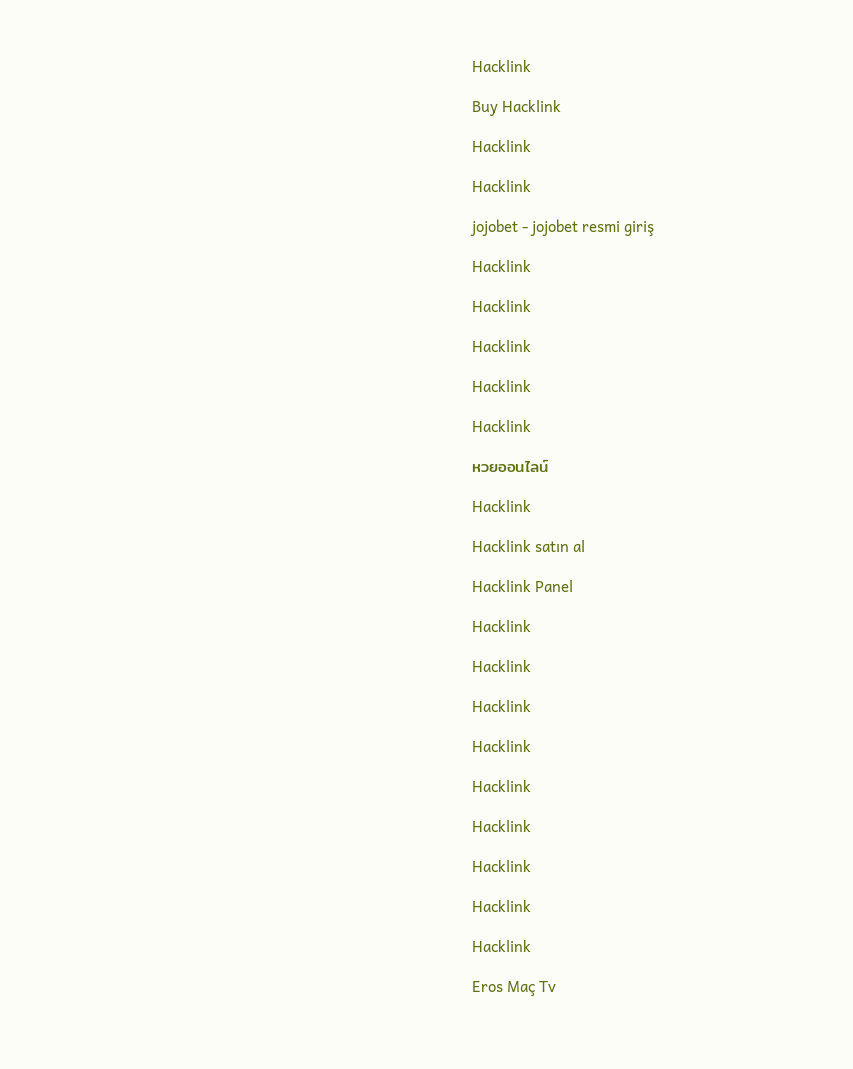Hacklink

Buy Hacklink

Hacklink

Hacklink

jojobet - jojobet resmi giriş

Hacklink

Hacklink

Hacklink

Hacklink

Hacklink

หวยออนไลน์

Hacklink

Hacklink satın al

Hacklink Panel

Hacklink

Hacklink

Hacklink

Hacklink

Hacklink

Hacklink

Hacklink

Hacklink

Hacklink

Eros Maç Tv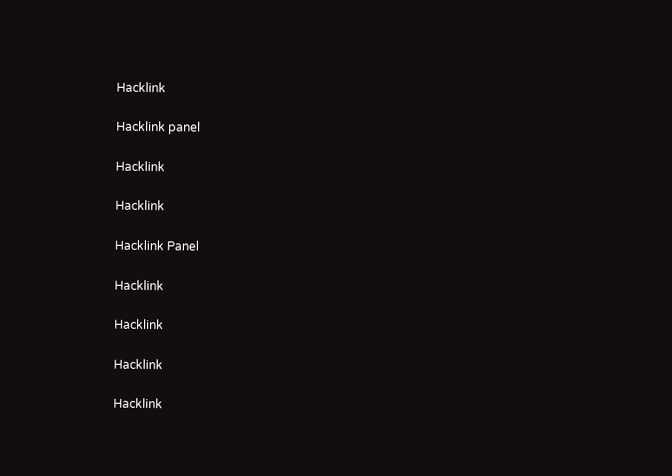Hacklink

Hacklink panel

Hacklink

Hacklink

Hacklink Panel

Hacklink

Hacklink

Hacklink

Hacklink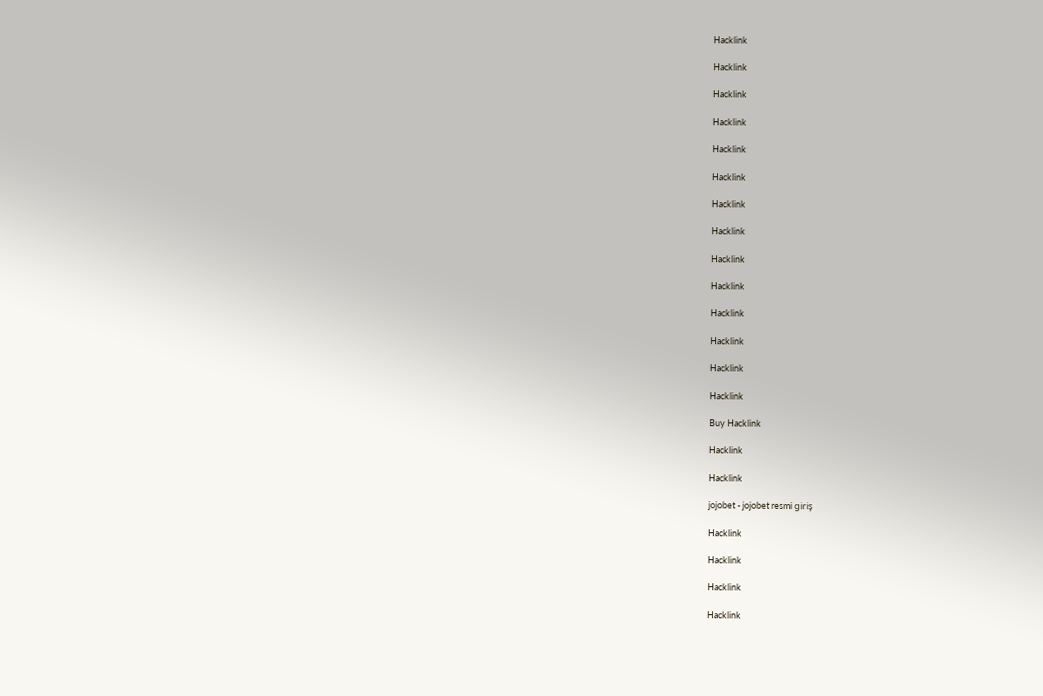Hacklink

Hacklink

Hacklink

Hacklink

Hacklink

Hacklink

Hacklink

Hacklink

Hacklink

Hacklink

Hacklink

Hacklink

Hacklink

Hacklink

Buy Hacklink

Hacklink

Hacklink

jojobet - jojobet resmi giriş

Hacklink

Hacklink

Hacklink

Hacklink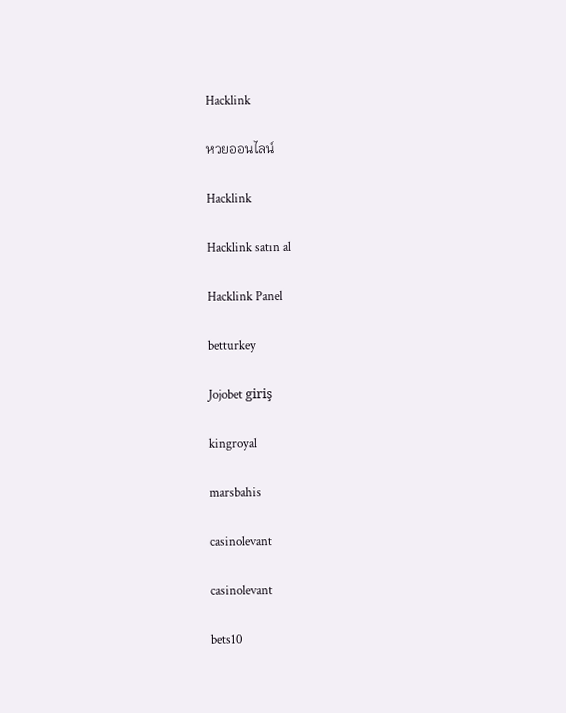Hacklink

หวยออนไลน์

Hacklink

Hacklink satın al

Hacklink Panel

betturkey

Jojobet giriş

kingroyal

marsbahis

casinolevant

casinolevant

bets10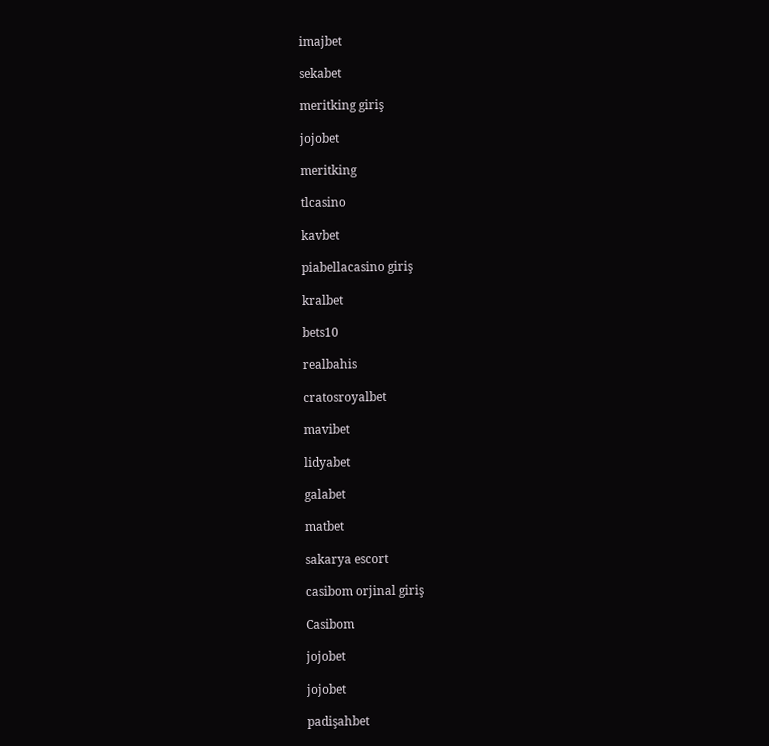imajbet

sekabet

meritking giriş

jojobet

meritking

tlcasino

kavbet

piabellacasino giriş

kralbet

bets10

realbahis

cratosroyalbet

mavibet

lidyabet

galabet

matbet

sakarya escort

casibom orjinal giriş

Casibom

jojobet

jojobet

padişahbet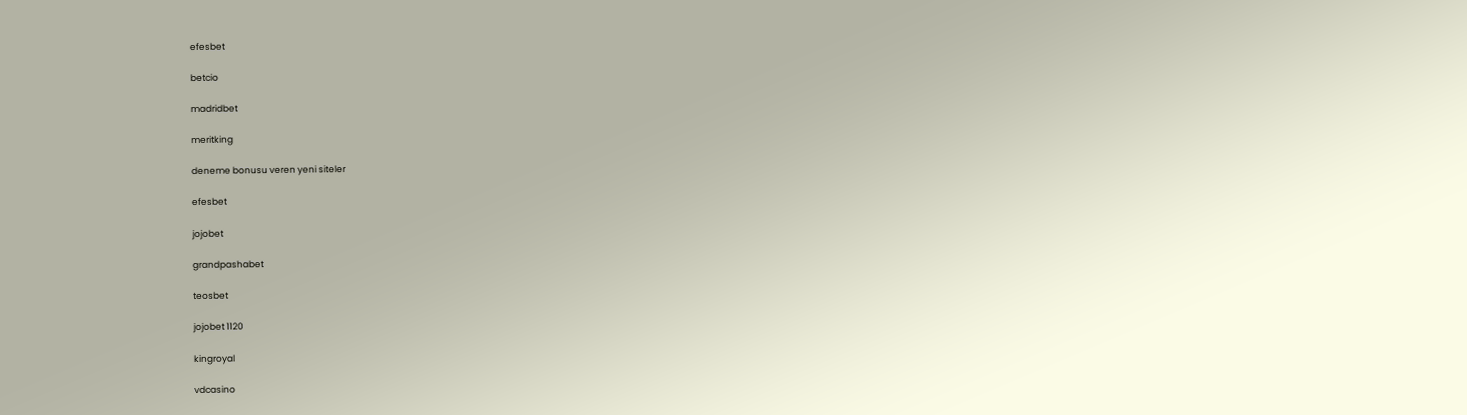efesbet

betcio

madridbet

meritking

deneme bonusu veren yeni siteler

efesbet

jojobet

grandpashabet

teosbet

jojobet 1120

kingroyal

vdcasino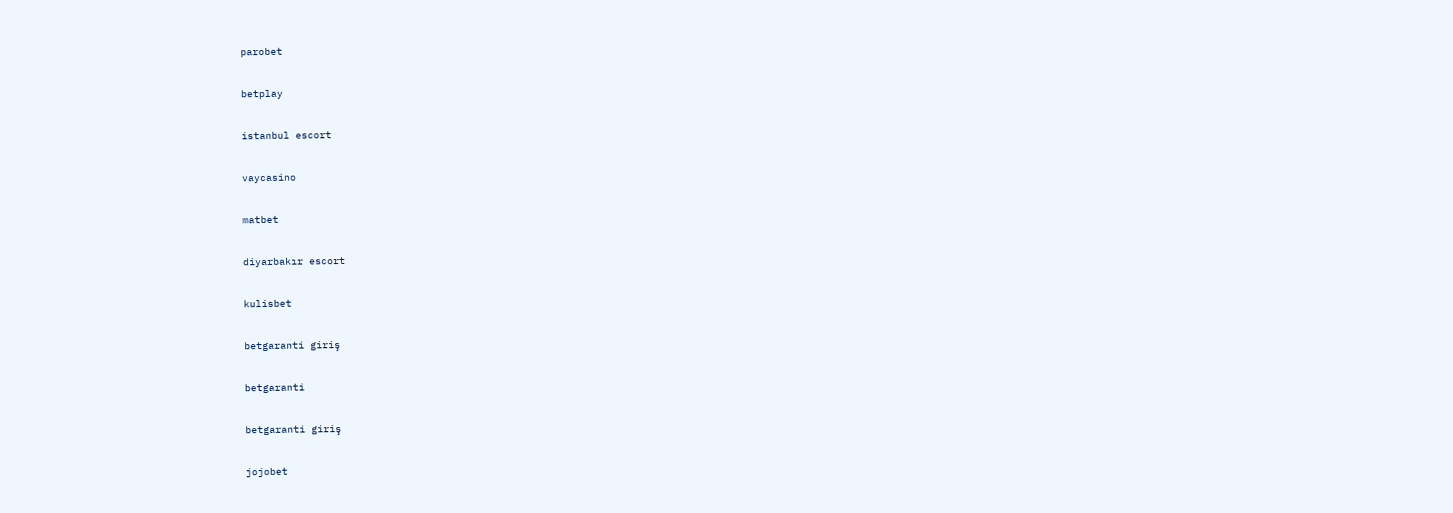parobet

betplay

istanbul escort

vaycasino

matbet

diyarbakır escort

kulisbet

betgaranti giriş

betgaranti

betgaranti giriş

jojobet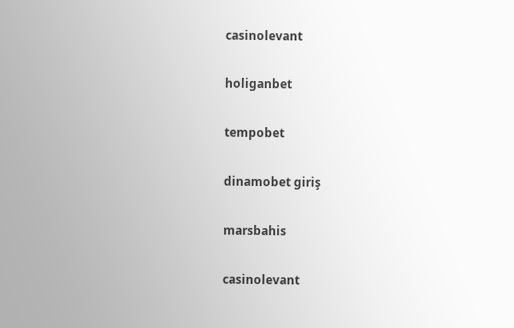casinolevant

holiganbet

tempobet

dinamobet giriş

marsbahis

casinolevant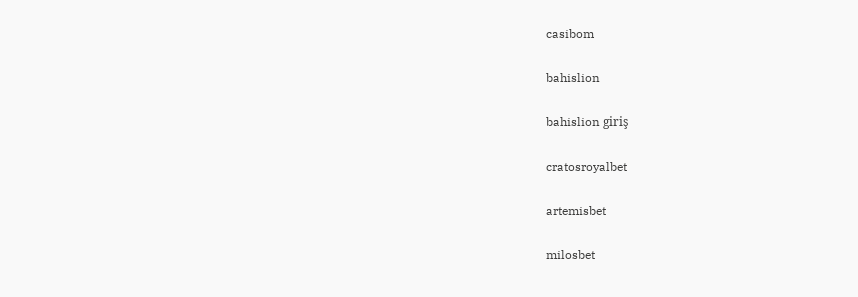casibom

bahislion

bahislion giriş

cratosroyalbet

artemisbet

milosbet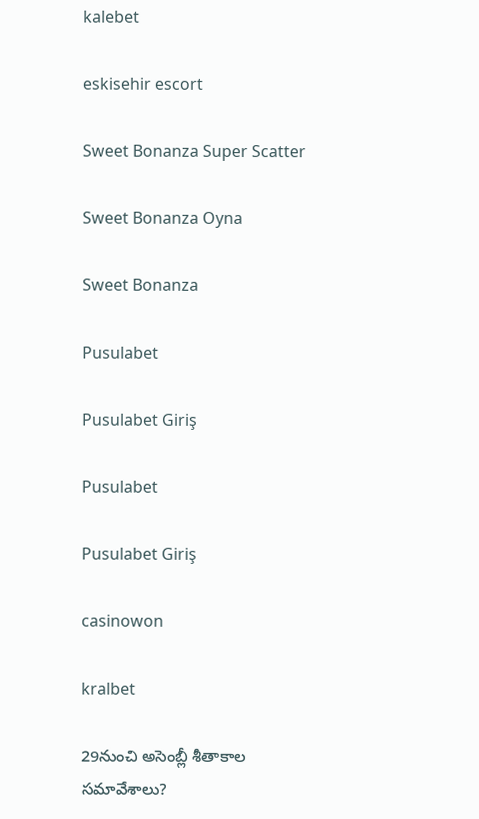kalebet

eskisehir escort

Sweet Bonanza Super Scatter

Sweet Bonanza Oyna

Sweet Bonanza

Pusulabet

Pusulabet Giriş

Pusulabet

Pusulabet Giriş

casinowon

kralbet

29నుంచి అసెంబ్లీ శీతాకాల సమావేశాలు?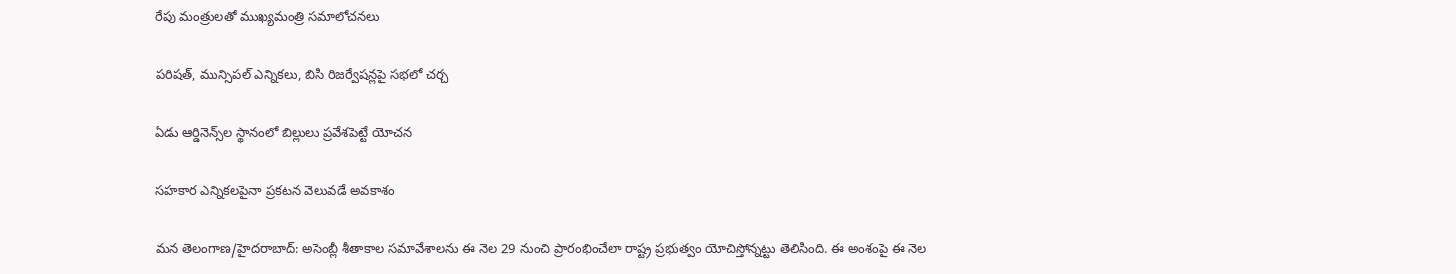రేపు మంత్రులతో ముఖ్యమంత్రి సమాలోచనలు

పరిషత్, మున్సిపల్ ఎన్నికలు, బిసి రిజర్వేషన్లపై సభలో చర్చ

ఏడు ఆర్డినెన్స్‌ల స్థానంలో బిల్లులు ప్రవేశపెట్టే యోచన

సహకార ఎన్నికలపైనా ప్రకటన వెలువడే అవకాశం

మన తెలంగాణ/హైదరాబాద్: అసెంబ్లీ శీతాకాల సమావేశాలను ఈ నెల 29 నుంచి ప్రారంభించేలా రాష్ట్ర ప్రభుత్వం యోచిస్తోన్నట్టు తెలిసింది. ఈ అంశంపై ఈ నెల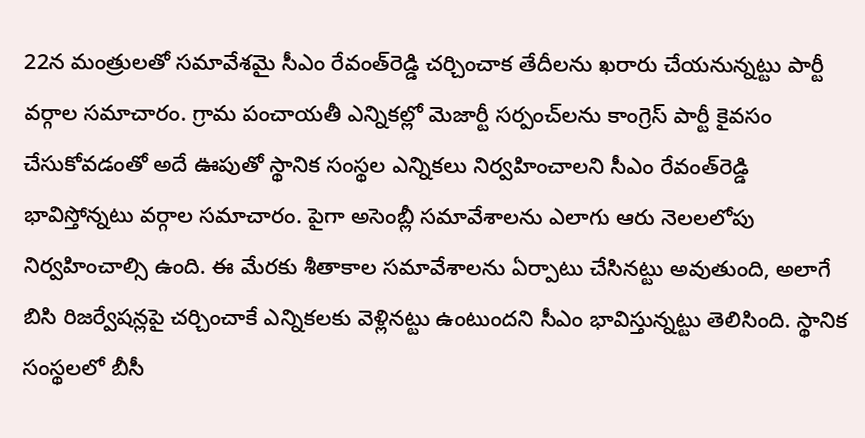22న మంత్రులతో సమావేశమై సీఎం రేవంత్‌రెడ్డి చర్చించాక తేదీలను ఖరారు చేయనున్నట్టు పార్టీ వర్గాల సమాచారం. గ్రామ పంచాయతీ ఎన్నికల్లో మెజార్టీ సర్పంచ్‌లను కాంగ్రెస్ పార్టీ కైవసం చేసుకోవడంతో అదే ఊపుతో స్థానిక సంస్థల ఎన్నికలు నిర్వహించాలని సీఎం రేవంత్‌రెడ్డి భావిస్తోన్నటు వర్గాల సమాచారం. పైగా అసెంబ్లీ సమావేశాలను ఎలాగు ఆరు నెలలలోపు నిర్వహించాల్సి ఉంది. ఈ మేరకు శీతాకాల సమావేశాలను ఏర్పాటు చేసినట్టు అవుతుంది, అలాగే బిసి రిజర్వేషన్లపై చర్చించాకే ఎన్నికలకు వెళ్లినట్టు ఉంటుందని సీఎం భావిస్తున్నట్టు తెలిసింది. స్థానిక సంస్థలలో బీసీ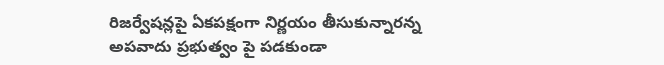రిజర్వేషన్లపై ఏకపక్షంగా నిర్ణయం తీసుకున్నారన్న అపవాదు ప్రభుత్వం పై పడకుండా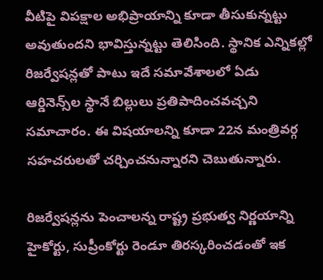వీటిపై విపక్షాల అభిప్రాయాన్ని కూడా తీసుకున్నట్టు అవుతుందని భావిస్తున్నట్టు తెలిసింది. స్థానిక ఎన్నికల్లో రిజర్వేషన్లతో పాటు ఇదే సమావేశాలలో ఏడు ఆర్డినెన్స్‌ల స్థానే బిల్లులు ప్రతిపాదించవచ్చని సమాచారం. ఈ విషయాలన్ని కూడా 22న మంత్రివర్గ సహచరులతో చర్చించనున్నారని చెబుతున్నారు.

రిజర్వేషన్లను పెంచాలన్న రాష్ట్ర ప్రభుత్వ నిర్ణయాన్ని హైకోర్టు, సుప్రీంకోర్టు రెండూ తిరస్కరించడంతో ఇక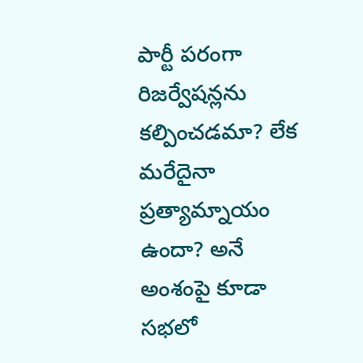పార్టీ పరంగా రిజర్వేషన్లను కల్పించడమా? లేక మరేదైనా ప్రత్యామ్నాయం ఉందా? అనే అంశంపై కూడా సభలో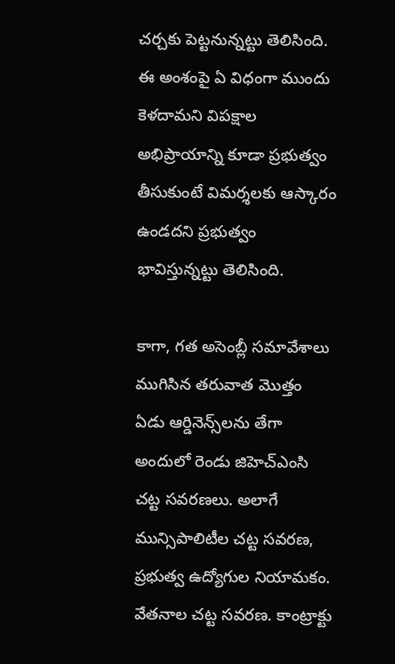చర్చకు పెట్టనున్నట్టు తెలిసింది. ఈ అంశంపై ఏ విధంగా ముందు కెళదామని విపక్షాల అభిప్రాయాన్ని కూడా ప్రభుత్వం తీసుకుంటే విమర్శలకు ఆస్కారం ఉండదని ప్రభుత్వం భావిస్తున్నట్టు తెలిసింది.

కాగా, గత అసెంబ్లీ సమావేశాలు ముగిసిన తరువాత మొత్తం ఏడు ఆర్డినెన్స్‌లను తేగా అందులో రెండు జిహెచ్‌ఎంసి చట్ట సవరణలు. అలాగే మున్సిపాలిటీల చట్ట సవరణ, ప్రభుత్వ ఉద్యోగుల నియామకం. వేతనాల చట్ట సవరణ. కాంట్రాక్టు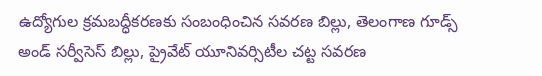ఉద్యోగుల క్రమబద్ధీకరణకు సంబంధించిన సవరణ బిల్లు, తెలంగాణ గూడ్స్ అండ్ సర్వీసెస్ బిల్లు, ప్రైవేట్ యూనివర్సిటీల చట్ట సవరణ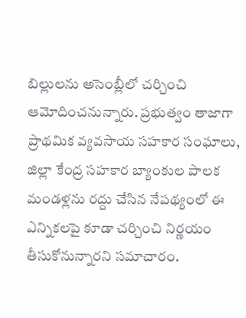బిల్లులను అసెంబ్లీలో చర్చించి ఆమోదించనున్నారు. ప్రభుత్వం తాజాగా ప్రాథమిక వ్యవసాయ సహకార సంఘాలు, జిల్లా కేంద్ర సహకార బ్యాంకుల పాలక మండళ్లను రద్దు చేసిన నేపథ్యంలో ఈ ఎన్నికలపై కూడా చర్చించి నిర్ణయం తీసుకోనున్నారని సమాచారం.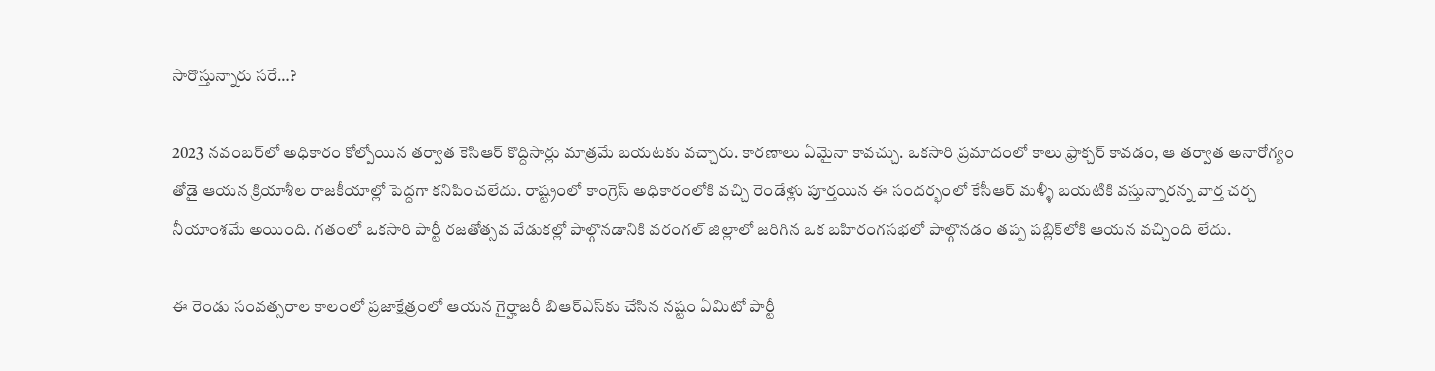సారొస్తున్నారు సరే…?

2023 నవంబర్‌లో అధికారం కోల్పోయిన తర్వాత కెసిఆర్ కొద్దిసార్లు మాత్రమే బయటకు వచ్చారు. కారణాలు ఏమైనా కావచ్చు. ఒకసారి ప్రమాదంలో కాలు ఫ్రాక్చర్ కావడం, ఆ తర్వాత అనారోగ్యం తోడై ఆయన క్రియాశీల రాజకీయాల్లో పెద్దగా కనిపించలేదు. రాష్ట్రంలో కాంగ్రెస్ అధికారంలోకి వచ్చి రెండేళ్లు పూర్తయిన ఈ సందర్భంలో కేసీఆర్ మళ్ళీ బయటికి వస్తున్నారన్న వార్త చర్చ నీయాంశమే అయింది. గతంలో ఒకసారి పార్టీ రజతోత్సవ వేడుకల్లో పాల్గొనడానికి వరంగల్ జిల్లాలో జరిగిన ఒక బహిరంగసభలో పాల్గొనడం తప్ప పబ్లిక్‌లోకి ఆయన వచ్చింది లేదు.

ఈ రెండు సంవత్సరాల కాలంలో ప్రజాక్షేత్రంలో ఆయన గైర్హాజరీ బిఆర్‌ఎస్‌కు చేసిన నష్టం ఏమిటో పార్టీ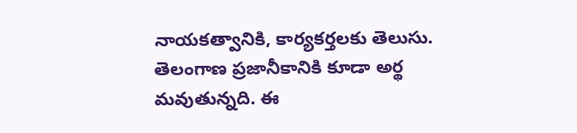నాయకత్వానికి, కార్యకర్తలకు తెలుసు. తెలంగాణ ప్రజానీకానికి కూడా అర్థ మవుతున్నది. ఈ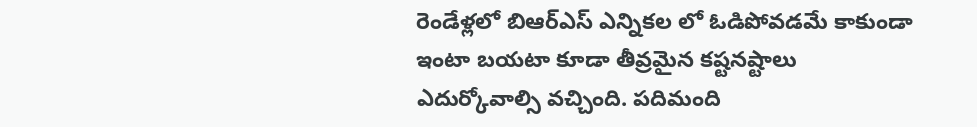రెండేళ్లలో బిఆర్‌ఎస్ ఎన్నికల లో ఓడిపోవడమే కాకుండా ఇంటా బయటా కూడా తీవ్రమైన కష్టనష్టాలు ఎదుర్కోవాల్సి వచ్చింది. పదిమంది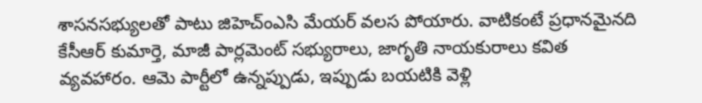శాసనసభ్యులతో పాటు జిహెచ్‌ంఎసి మేయర్ వలస పోయారు. వాటికంటే ప్రధానమైనది కేసీఆర్ కుమార్తె, మాజీ పార్లమెంట్ సభ్యురాలు, జాగృతి నాయకురాలు కవిత వ్యవహారం. ఆమె పార్టీలో ఉన్నప్పుడు, ఇప్పుడు బయటికి వెళ్లి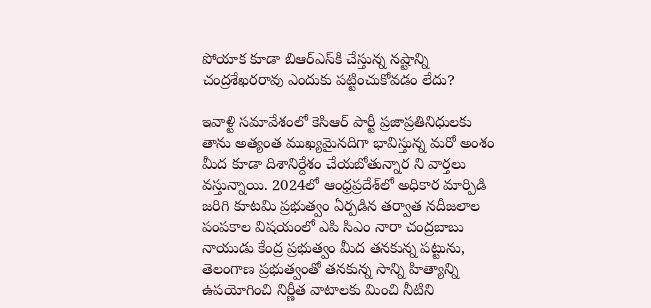పోయాక కూడా బిఆర్‌ఎస్‌కి చేస్తున్న నష్టాన్ని చంద్రశేఖరరావు ఎందుకు పట్టించుకోవడం లేదు?

ఇవాళ్టి సమావేశంలో కెసిఆర్ పార్టీ ప్రజాప్రతినిధులకు తాను అత్యంత ముఖ్యమైనదిగా భావిస్తున్న మరో అంశం మీద కూడా దిశానిర్దేశం చేయబోతున్నార ని వార్తలు వస్తున్నాయి. 2024లో ఆంధ్రప్రదేశ్‌లో అధికార మార్పిడి జరిగి కూటమి ప్రభుత్వం ఏర్పడిన తర్వాత నదీజలాల పంపకాల విషయంలో ఎపి సిఎం నారా చంద్రబాబు నాయుడు కేంద్ర ప్రభుత్వం మీద తనకున్న పట్టును, తెలంగాణ ప్రభుత్వంతో తనకున్న సాన్ని హిత్యాన్ని ఉపయోగించి నిర్ణీత వాటాలకు మించి నీటిని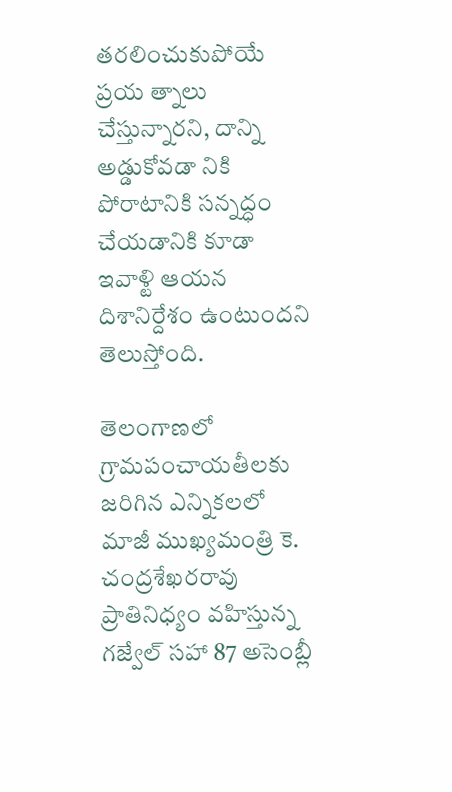తరలించుకుపోయే ప్రయ త్నాలు చేస్తున్నారని, దాన్ని అడ్డుకోవడా నికి పోరాటానికి సన్నద్ధం చేయడానికి కూడా ఇవాళ్టి ఆయన దిశానిర్దేశం ఉంటుందని తెలుస్తోంది.

తెలంగాణలో గ్రామపంచాయతీలకు జరిగిన ఎన్నికలలో మాజీ ముఖ్యమంత్రి కె. చంద్రశేఖరరావు ప్రాతినిధ్యం వహిస్తున్న గజ్వేల్ సహా 87 అసెంబ్లీ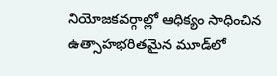నియోజకవర్గాల్లో ఆధిక్యం సాధించిన ఉత్సాహభరితమైన మూడ్‌లో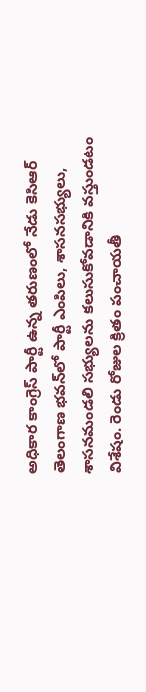అధికార కాంగ్రెస్ పార్టీ ఉన్న తరుణంలో నేడు కెసిఆర్ తెలంగాణ భవన్‌లో పార్టీ ఎంపిలు, శాసనసభ్యులు, శాసనమండలి సభ్యులను కలుసుకోవడానికి వస్తుండటం విశేషం. రెండు రోజుల క్రితం పంచాయతీ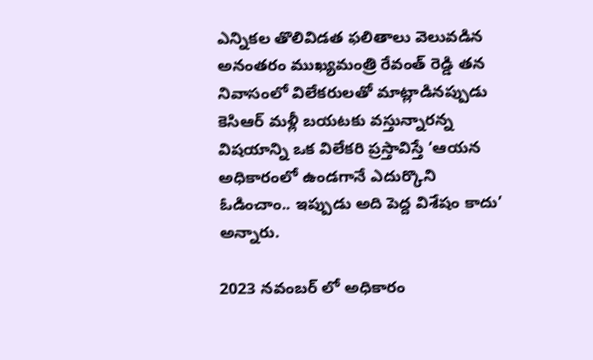ఎన్నికల తొలివిడత ఫలితాలు వెలువడిన అనంతరం ముఖ్యమంత్రి రేవంత్ రెడ్డి తన నివాసంలో విలేకరులతో మాట్లాడినప్పుడు కెసిఆర్ మళ్లీ బయటకు వస్తున్నారన్న విషయాన్ని ఒక విలేకరి ప్రస్తావిస్తే ‘ఆయన అధికారంలో ఉండగానే ఎదుర్కొని ఓడించాం.. ఇప్పుడు అది పెద్ద విశేషం కాదు’ అన్నారు.

2023 నవంబర్ లో అధికారం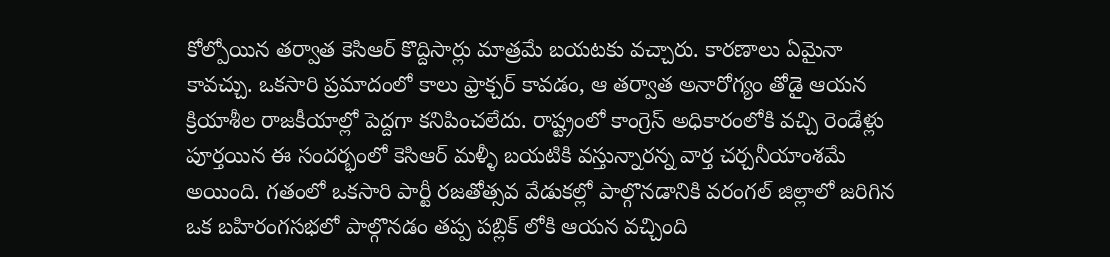కోల్పోయిన తర్వాత కెసిఆర్ కొద్దిసార్లు మాత్రమే బయటకు వచ్చారు. కారణాలు ఏమైనా కావచ్చు. ఒకసారి ప్రమాదంలో కాలు ఫ్రాక్చర్ కావడం, ఆ తర్వాత అనారోగ్యం తోడై ఆయన క్రియాశీల రాజకీయాల్లో పెద్దగా కనిపించలేదు. రాష్ట్రంలో కాంగ్రెస్ అధికారంలోకి వచ్చి రెండేళ్లు పూర్తయిన ఈ సందర్భంలో కెసిఆర్ మళ్ళీ బయటికి వస్తున్నారన్న వార్త చర్చనీయాంశమే అయింది. గతంలో ఒకసారి పార్టీ రజతోత్సవ వేడుకల్లో పాల్గొనడానికి వరంగల్ జిల్లాలో జరిగిన ఒక బహిరంగసభలో పాల్గొనడం తప్ప పబ్లిక్ లోకి ఆయన వచ్చింది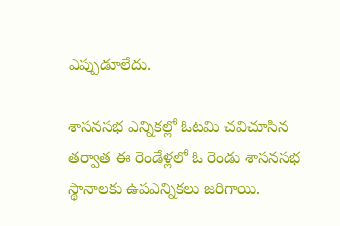ఎప్పుడూలేదు.

శాసనసభ ఎన్నికల్లో ఓటమి చవిచూసిన తర్వాత ఈ రెండేళ్లలో ఓ రెండు శాసనసభ స్థానాలకు ఉపఎన్నికలు జరిగాయి.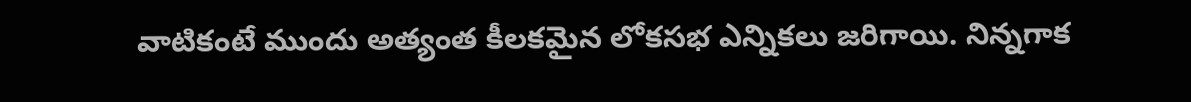వాటికంటే ముందు అత్యంత కీలకమైన లోకసభ ఎన్నికలు జరిగాయి. నిన్నగాక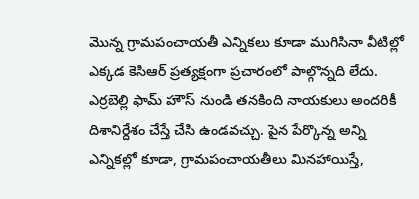మొన్న గ్రామపంచాయతీ ఎన్నికలు కూడా ముగిసినా వీటిల్లో ఎక్కడ కెసిఆర్ ప్రత్యక్షంగా ప్రచారంలో పాల్గొన్నది లేదు. ఎర్రబెల్లి ఫామ్ హౌస్ నుండి తనకింది నాయకులు అందరికీ దిశానిర్దేశం చేస్తే చేసి ఉండవచ్చు. పైన పేర్కొన్న అన్ని ఎన్నికల్లో కూడా, గ్రామపంచాయతీలు మినహాయిస్తే,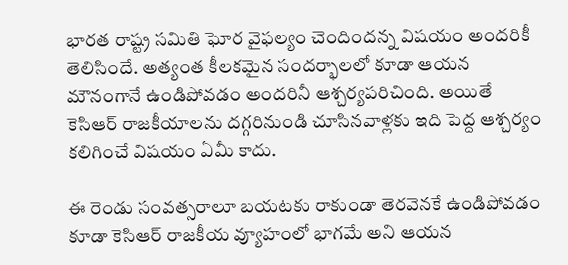భారత రాష్ట్ర సమితి ఘోర వైఫల్యం చెందిందన్న విషయం అందరికీ తెలిసిందే. అత్యంత కీలకమైన సందర్భాలలో కూడా ఆయన మౌనంగానే ఉండిపోవడం అందరినీ ఆశ్చర్యపరిచింది. అయితే కెసిఆర్ రాజకీయాలను దగ్గరినుండి చూసినవాళ్లకు ఇది పెద్ద ఆశ్చర్యం కలిగించే విషయం ఏమీ కాదు.

ఈ రెండు సంవత్సరాలూ బయటకు రాకుండా తెరవెనకే ఉండిపోవడం కూడా కెసిఆర్ రాజకీయ వ్యూహంలో భాగమే అని ఆయన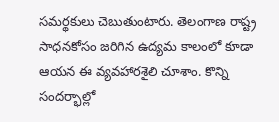సమర్థకులు చెబుతుంటారు. తెలంగాణ రాష్ట్ర సాధనకోసం జరిగిన ఉద్యమ కాలంలో కూడా ఆయన ఈ వ్యవహారశైలి చూశాం. కొన్ని సందర్భాల్లో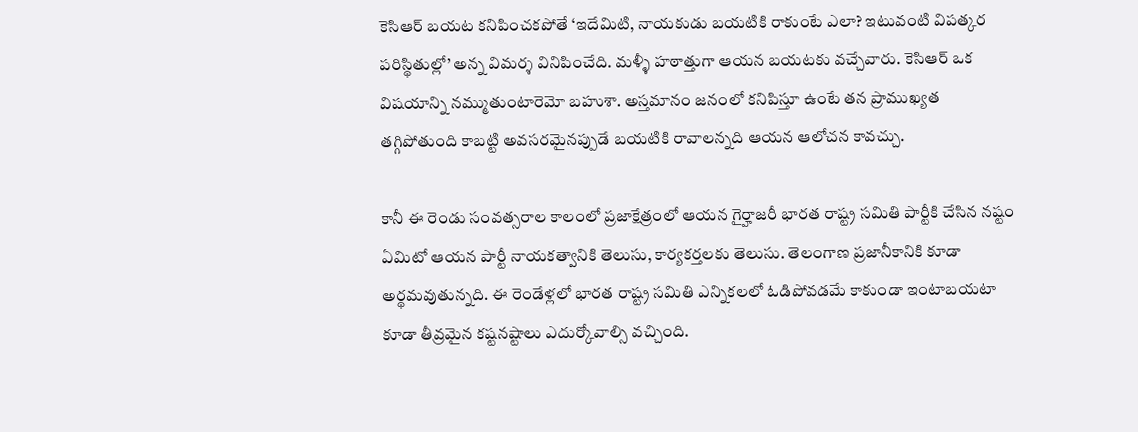కెసిఆర్ బయట కనిపించకపోతే ‘ఇదేమిటి, నాయకుడు బయటికి రాకుంటే ఎలా? ఇటువంటి విపత్కర పరిస్థితుల్లో’ అన్న విమర్శ వినిపించేది. మళ్ళీ హఠాత్తుగా ఆయన బయటకు వచ్చేవారు. కెసిఆర్ ఒక విషయాన్ని నమ్ముతుంటారెమో బహుశా. అస్తమానం జనంలో కనిపిస్తూ ఉంటే తన ప్రాముఖ్యత తగ్గిపోతుంది కాబట్టి అవసరమైనప్పుడే బయటికి రావాలన్నది ఆయన ఆలోచన కావచ్చు.

కానీ ఈ రెండు సంవత్సరాల కాలంలో ప్రజాక్షేత్రంలో ఆయన గైర్హాజరీ భారత రాష్ట్ర సమితి పార్టీకి చేసిన నష్టం ఏమిటో ఆయన పార్టీ నాయకత్వానికి తెలుసు, కార్యకర్తలకు తెలుసు. తెలంగాణ ప్రజానీకానికి కూడా అర్థమవుతున్నది. ఈ రెండేళ్లలో భారత రాష్ట్ర సమితి ఎన్నికలలో ఓడిపోవడమే కాకుండా ఇంటాబయటా కూడా తీవ్రమైన కష్టనష్టాలు ఎదుర్కోవాల్సి వచ్చింది.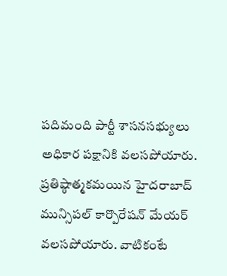పదిమంది పార్టీ శాసనసభ్యులు అధికార పక్షానికి వలసపోయారు. ప్రతిష్ఠాత్మకమయిన హైదరాబాద్ మున్సిపల్ కార్పొరేషన్ మేయర్ వలసపోయారు. వాటికంటే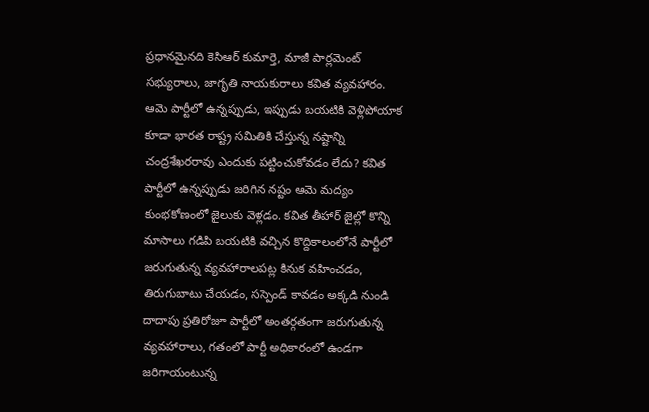ప్రధానమైనది కెసిఆర్ కుమార్తె, మాజీ పార్లమెంట్ సభ్యురాలు, జాగృతి నాయకురాలు కవిత వ్యవహారం. ఆమె పార్టీలో ఉన్నప్పుడు, ఇప్పుడు బయటికి వెళ్లిపోయాక కూడా భారత రాష్ట్ర సమితికి చేస్తున్న నష్టాన్ని చంద్రశేఖరరావు ఎందుకు పట్టించుకోవడం లేదు? కవిత పార్టీలో ఉన్నప్పుడు జరిగిన నష్టం ఆమె మద్యం కుంభకోణంలో జైలుకు వెళ్లడం. కవిత తీహార్ జైల్లో కొన్ని మాసాలు గడిపి బయటికి వచ్చిన కొద్దికాలంలోనే పార్టీలో జరుగుతున్న వ్యవహారాలపట్ల కినుక వహించడం, తిరుగుబాటు చేయడం, సస్పెండ్ కావడం అక్కడి నుండి దాదాపు ప్రతిరోజూ పార్టీలో అంతర్గతంగా జరుగుతున్న వ్యవహారాలు, గతంలో పార్టీ అధికారంలో ఉండగా జరిగాయంటున్న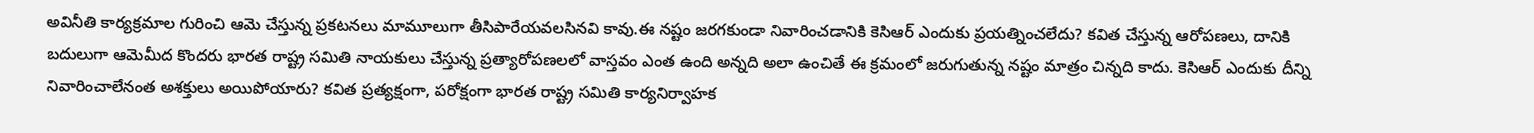అవినీతి కార్యక్రమాల గురించి ఆమె చేస్తున్న ప్రకటనలు మామూలుగా తీసిపారేయవలసినవి కావు.ఈ నష్టం జరగకుండా నివారించడానికి కెసిఆర్ ఎందుకు ప్రయత్నించలేదు? కవిత చేస్తున్న ఆరోపణలు, దానికి బదులుగా ఆమెమీద కొందరు భారత రాష్ట్ర సమితి నాయకులు చేస్తున్న ప్రత్యారోపణలలో వాస్తవం ఎంత ఉంది అన్నది అలా ఉంచితే ఈ క్రమంలో జరుగుతున్న నష్టం మాత్రం చిన్నది కాదు. కెసిఆర్ ఎందుకు దీన్ని నివారించాలేనంత అశక్తులు అయిపోయారు? కవిత ప్రత్యక్షంగా, పరోక్షంగా భారత రాష్ట్ర సమితి కార్యనిర్వాహక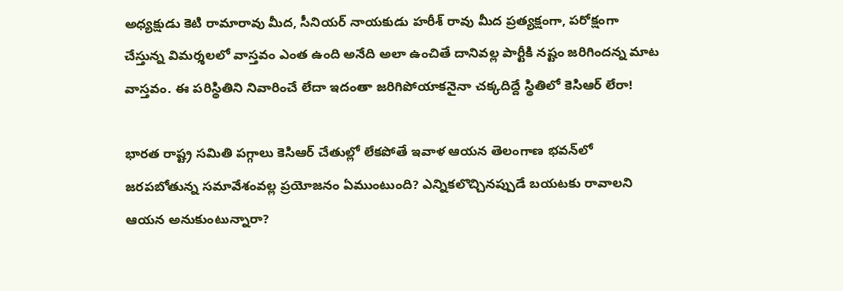అధ్యక్షుడు కెటి రామారావు మీద, సీనియర్ నాయకుడు హరీశ్ రావు మీద ప్రత్యక్షంగా, పరోక్షంగా చేస్తున్న విమర్శలలో వాస్తవం ఎంత ఉంది అనేది అలా ఉంచితే దానివల్ల పార్టీకి నష్టం జరిగిందన్న మాట వాస్తవం. ఈ పరిస్థితిని నివారించే లేదా ఇదంతా జరిగిపోయాకనైనా చక్కదిద్దే స్థితిలో కెసిఆర్ లేరా!

భారత రాష్ట్ర సమితి పగ్గాలు కెసిఆర్ చేతుల్లో లేకపోతే ఇవాళ ఆయన తెలంగాణ భవన్‌లో జరపబోతున్న సమావేశంవల్ల ప్రయోజనం ఏముంటుంది? ఎన్నికలొచ్చినప్పుడే బయటకు రావాలని ఆయన అనుకుంటున్నారా?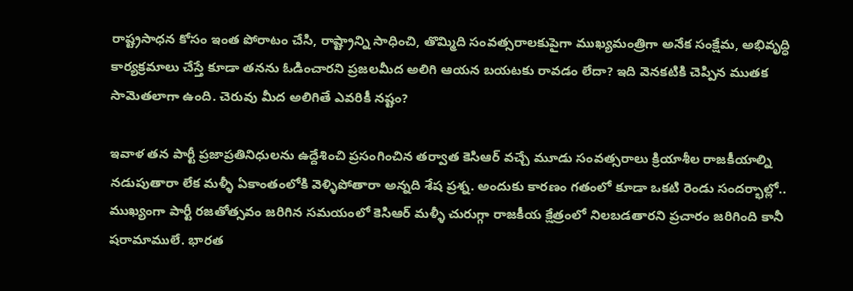రాష్ట్రసాధన కోసం ఇంత పోరాటం చేసి, రాష్ట్రాన్ని సాధించి, తొమ్మిది సంవత్సరాలకుపైగా ముఖ్యమంత్రిగా అనేక సంక్షేమ, అభివృద్ధి కార్యక్రమాలు చేస్తే కూడా తనను ఓడించారని ప్రజలమీద అలిగి ఆయన బయటకు రావడం లేదా? ఇది వెనకటికి చెప్పిన ముతక సామెతలాగా ఉంది. చెరువు మీద అలిగితే ఎవరికీ నష్టం?

ఇవాళ తన పార్టీ ప్రజాప్రతినిధులను ఉద్దేశించి ప్రసంగించిన తర్వాత కెసిఆర్ వచ్చే మూడు సంవత్సరాలు క్రియాశీల రాజకీయాల్ని నడుపుతారా లేక మళ్ళీ ఏకాంతంలోకి వెళ్ళిపోతారా అన్నది శేష ప్రశ్న. అందుకు కారణం గతంలో కూడా ఒకటి రెండు సందర్భాల్లో.. ముఖ్యంగా పార్టీ రజతోత్సవం జరిగిన సమయంలో కెసిఆర్ మళ్ళీ చురుగ్గా రాజకీయ క్షేత్రంలో నిలబడతారని ప్రచారం జరిగింది కానీ షరామాములే. భారత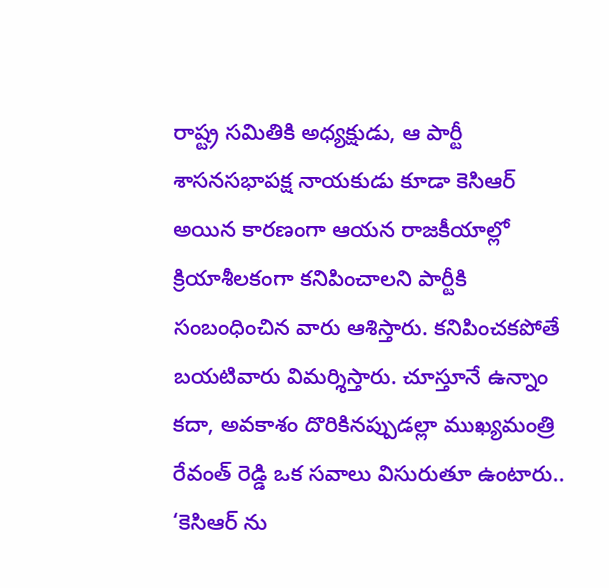రాష్ట్ర సమితికి అధ్యక్షుడు, ఆ పార్టీ శాసనసభాపక్ష నాయకుడు కూడా కెసిఆర్ అయిన కారణంగా ఆయన రాజకీయాల్లో క్రియాశీలకంగా కనిపించాలని పార్టీకి సంబంధించిన వారు ఆశిస్తారు. కనిపించకపోతే బయటివారు విమర్శిస్తారు. చూస్తూనే ఉన్నాం కదా, అవకాశం దొరికినప్పుడల్లా ముఖ్యమంత్రి రేవంత్ రెడ్డి ఒక సవాలు విసురుతూ ఉంటారు.. ‘కెసిఆర్ ను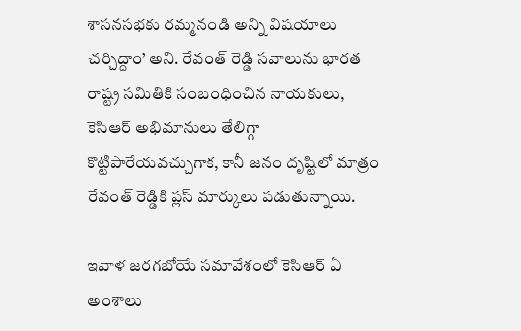శాసనసభకు రమ్మనండి అన్ని విషయాలు చర్చిద్దాం’ అని. రేవంత్ రెడ్డి సవాలును భారత రాష్ట్ర సమితికి సంబంధించిన నాయకులు, కెసిఆర్ అభిమానులు తేలిగ్గా కొట్టిపారేయవచ్చుగాక, కానీ జనం దృష్టిలో మాత్రం రేవంత్ రెడ్డికి ప్లస్ మార్కులు పడుతున్నాయి.

ఇవాళ జరగబోయే సమావేశంలో కెసిఆర్ ఏ అంశాలు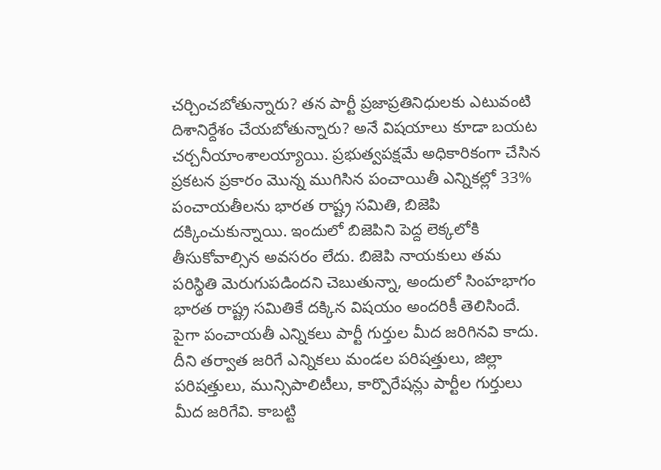చర్చించబోతున్నారు? తన పార్టీ ప్రజాప్రతినిధులకు ఎటువంటి దిశానిర్దేశం చేయబోతున్నారు? అనే విషయాలు కూడా బయట చర్చనీయాంశాలయ్యాయి. ప్రభుత్వపక్షమే అధికారికంగా చేసిన ప్రకటన ప్రకారం మొన్న ముగిసిన పంచాయితీ ఎన్నికల్లో 33% పంచాయతీలను భారత రాష్ట్ర సమితి, బిజెపి దక్కించుకున్నాయి. ఇందులో బిజెపిని పెద్ద లెక్కలోకి తీసుకోవాల్సిన అవసరం లేదు. బిజెపి నాయకులు తమ పరిస్థితి మెరుగుపడిందని చెబుతున్నా, అందులో సింహభాగం భారత రాష్ట్ర సమితికే దక్కిన విషయం అందరికీ తెలిసిందే. పైగా పంచాయతీ ఎన్నికలు పార్టీ గుర్తుల మీద జరిగినవి కాదు. దీని తర్వాత జరిగే ఎన్నికలు మండల పరిషత్తులు, జిల్లా పరిషత్తులు, మున్సిపాలిటీలు, కార్పొరేషన్లు పార్టీల గుర్తులు మీద జరిగేవి. కాబట్టి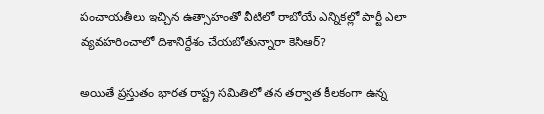పంచాయతీలు ఇచ్చిన ఉత్సాహంతో వీటిలో రాబోయే ఎన్నికల్లో పార్టీ ఎలా వ్యవహరించాలో దిశానిర్దేశం చేయబోతున్నారా కెసిఆర్?

అయితే ప్రస్తుతం భారత రాష్ట్ర సమితిలో తన తర్వాత కీలకంగా ఉన్న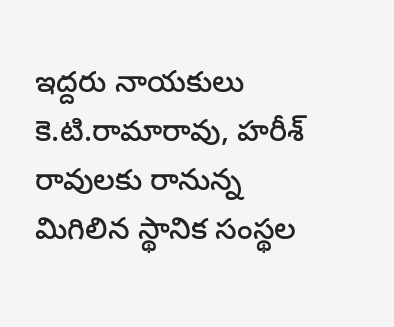ఇద్దరు నాయకులు కె.టి.రామారావు, హరీశ్ రావులకు రానున్న మిగిలిన స్థానిక సంస్థల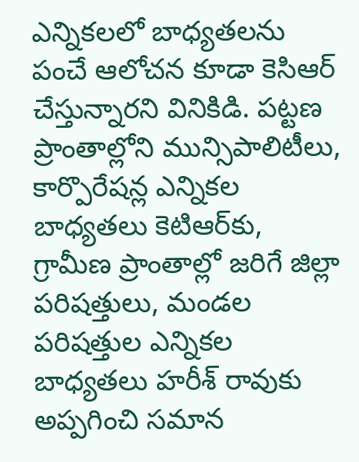ఎన్నికలలో బాధ్యతలను పంచే ఆలోచన కూడా కెసిఆర్ చేస్తున్నారని వినికిడి. పట్టణ ప్రాంతాల్లోని మున్సిపాలిటీలు, కార్పొరేషన్ల ఎన్నికల బాధ్యతలు కెటిఆర్‌కు, గ్రామీణ ప్రాంతాల్లో జరిగే జిల్లా పరిషత్తులు, మండల పరిషత్తుల ఎన్నికల బాధ్యతలు హరీశ్ రావుకు అప్పగించి సమాన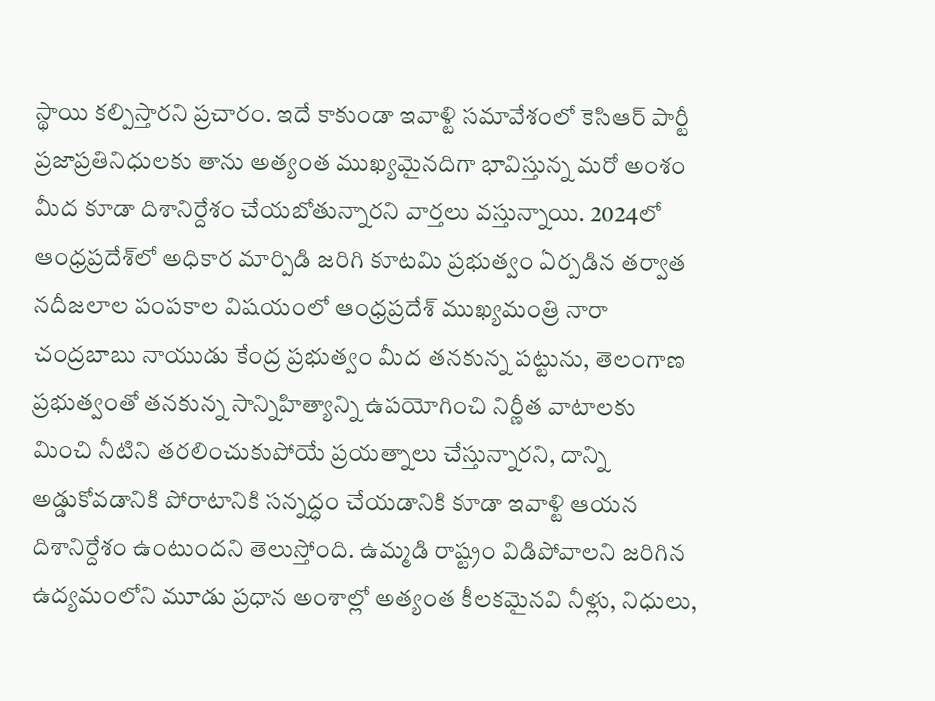స్థాయి కల్పిస్తారని ప్రచారం. ఇదే కాకుండా ఇవాళ్టి సమావేశంలో కెసిఆర్ పార్టీ ప్రజాప్రతినిధులకు తాను అత్యంత ముఖ్యమైనదిగా భావిస్తున్న మరో అంశం మీద కూడా దిశానిర్దేశం చేయబోతున్నారని వార్తలు వస్తున్నాయి. 2024లో ఆంధ్రప్రదేశ్‌లో అధికార మార్పిడి జరిగి కూటమి ప్రభుత్వం ఏర్పడిన తర్వాత నదీజలాల పంపకాల విషయంలో ఆంధ్రప్రదేశ్ ముఖ్యమంత్రి నారా చంద్రబాబు నాయుడు కేంద్ర ప్రభుత్వం మీద తనకున్న పట్టును, తెలంగాణ ప్రభుత్వంతో తనకున్న సాన్నిహిత్యాన్ని ఉపయోగించి నిర్ణీత వాటాలకు మించి నీటిని తరలించుకుపోయే ప్రయత్నాలు చేస్తున్నారని, దాన్ని అడ్డుకోవడానికి పోరాటానికి సన్నద్ధం చేయడానికి కూడా ఇవాళ్టి ఆయన దిశానిర్దేశం ఉంటుందని తెలుస్తోంది. ఉమ్మడి రాష్ట్రం విడిపోవాలని జరిగిన ఉద్యమంలోని మూడు ప్రధాన అంశాల్లో అత్యంత కీలకమైనవి నీళ్లు, నిధులు,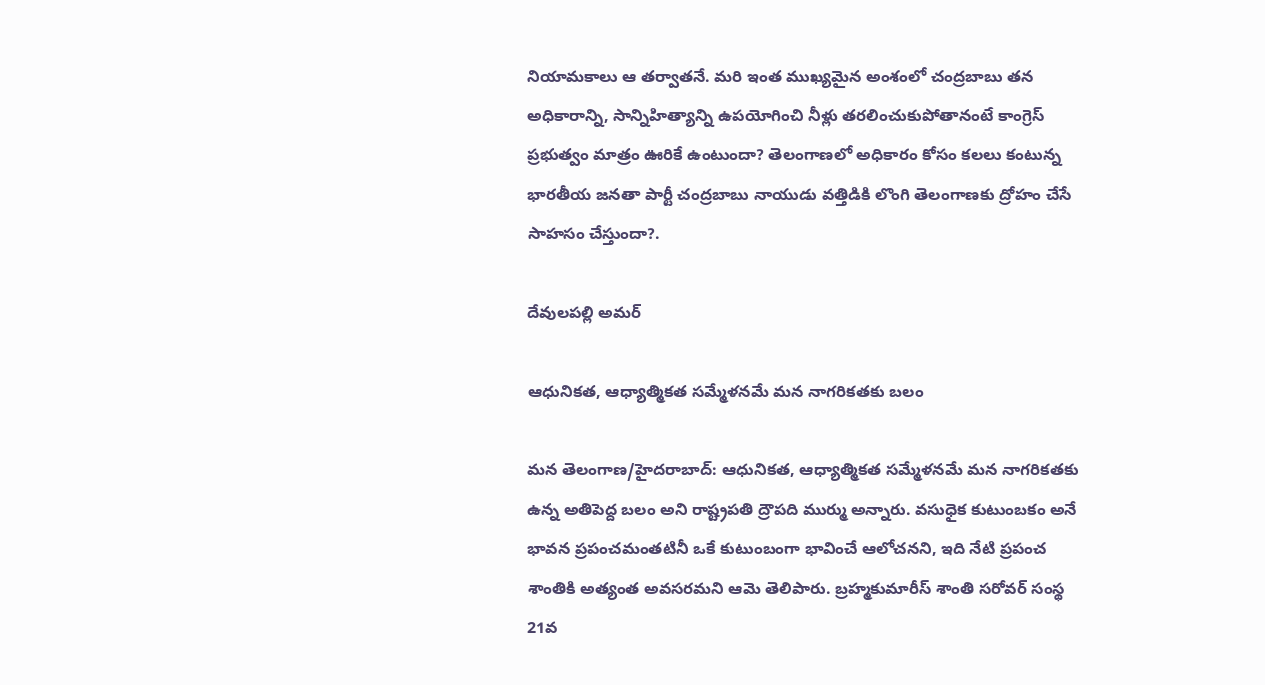నియామకాలు ఆ తర్వాతనే. మరి ఇంత ముఖ్యమైన అంశంలో చంద్రబాబు తన అధికారాన్ని, సాన్నిహిత్యాన్ని ఉపయోగించి నీళ్లు తరలించుకుపోతానంటే కాంగ్రెస్ ప్రభుత్వం మాత్రం ఊరికే ఉంటుందా? తెలంగాణలో అధికారం కోసం కలలు కంటున్న భారతీయ జనతా పార్టీ చంద్రబాబు నాయుడు వత్తిడికి లొంగి తెలంగాణకు ద్రోహం చేసే సాహసం చేస్తుందా?.

దేవులపల్లి అమర్

ఆధునికత, ఆధ్యాత్మికత సమ్మేళనమే మన నాగరికతకు బలం

మన తెలంగాణ/హైదరాబాద్: ఆధునికత, ఆధ్యాత్మికత సమ్మేళనమే మన నాగరికతకు ఉన్న అతిపెద్ద బలం అని రాష్ట్రపతి ద్రౌపది ముర్ము అన్నారు. వసుధైక కుటుంబకం అనే భావన ప్రపంచమంతటినీ ఒకే కుటుంబంగా భావించే ఆలోచనని, ఇది నేటి ప్రపంచ శాంతికి అత్యంత అవసరమని ఆమె తెలిపారు. బ్రహ్మకుమారీస్ శాంతి సరోవర్ సంస్థ 21వ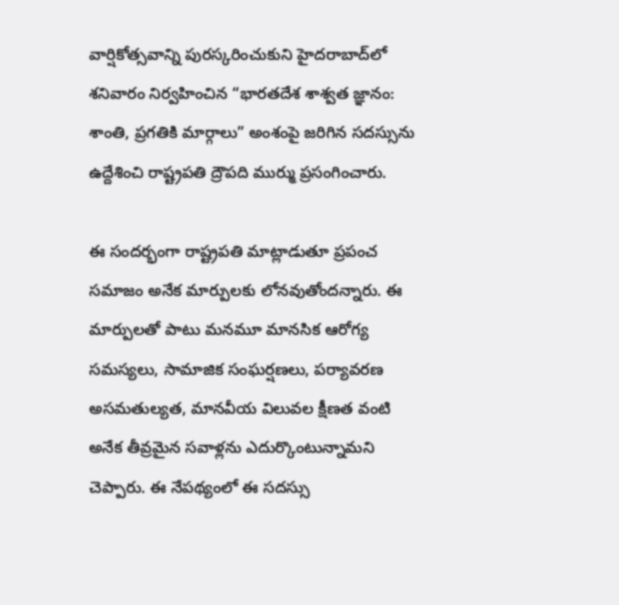వార్షికోత్సవాన్ని పురస్కరించుకుని హైదరాబాద్‌లో శనివారం నిర్వహించిన “భారతదేశ శాశ్వత జ్ఞానం: శాంతి, ప్రగతికి మార్గాలు” అంశంపై జరిగిన సదస్సును ఉద్దేశించి రాష్ట్రపతి ద్రౌపది ముర్ము ప్రసంగించారు.

ఈ సందర్భంగా రాష్ట్రపతి మాట్లాడుతూ ప్రపంచ సమాజం అనేక మార్పులకు లోనవుతోందన్నారు. ఈ మార్పులతో పాటు మనమూ మానసిక ఆరోగ్య సమస్యలు, సామాజిక సంఘర్షణలు, పర్యావరణ అసమతుల్యత, మానవీయ విలువల క్షీణత వంటి అనేక తీవ్రమైన సవాళ్లను ఎదుర్కొంటున్నామని చెప్పారు. ఈ నేపథ్యంలో ఈ సదస్సు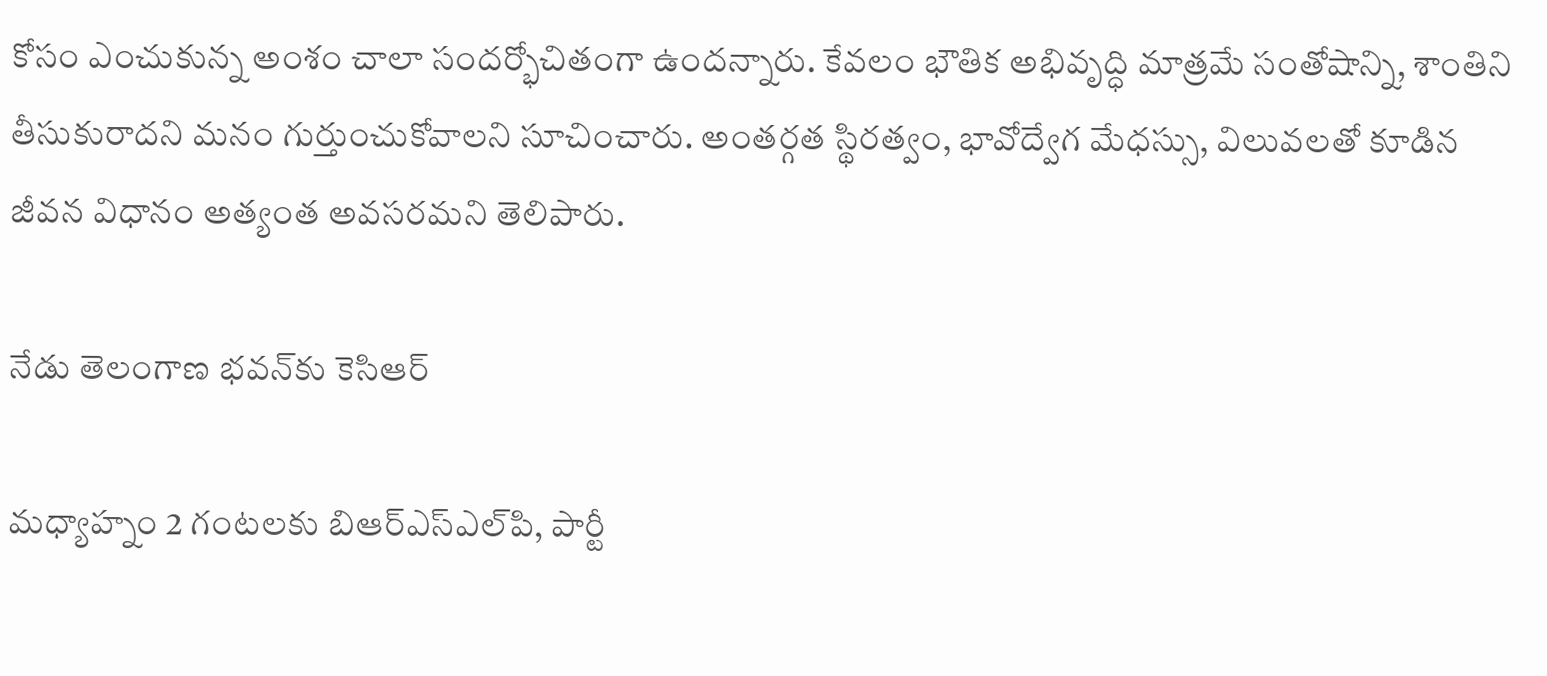కోసం ఎంచుకున్న అంశం చాలా సందర్భోచితంగా ఉందన్నారు. కేవలం భౌతిక అభివృద్ధి మాత్రమే సంతోషాన్ని, శాంతిని తీసుకురాదని మనం గుర్తుంచుకోవాలని సూచించారు. అంతర్గత స్థిరత్వం, భావోద్వేగ మేధస్సు, విలువలతో కూడిన జీవన విధానం అత్యంత అవసరమని తెలిపారు.

నేడు తెలంగాణ భవన్‌కు కెసిఆర్

మధ్యాహ్నం 2 గంటలకు బిఆర్‌ఎస్‌ఎల్‌పి, పార్టీ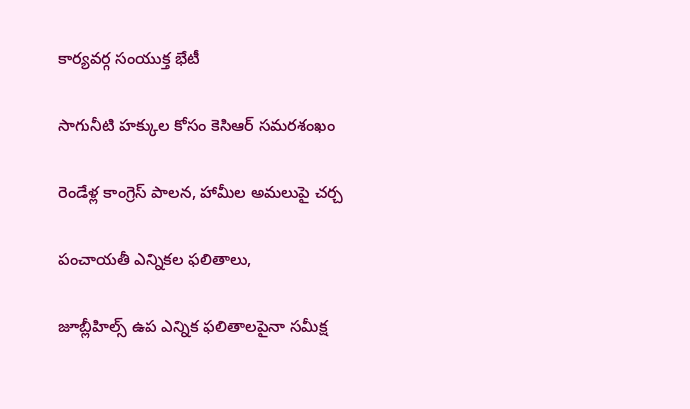కార్యవర్గ సంయుక్త భేటీ

సాగునీటి హక్కుల కోసం కెసిఆర్ సమరశంఖం

రెండేళ్ల కాంగ్రెస్ పాలన, హామీల అమలుపై చర్చ

పంచాయతీ ఎన్నికల ఫలితాలు,

జూబ్లీహిల్స్ ఉప ఎన్నిక ఫలితాలపైనా సమీక్ష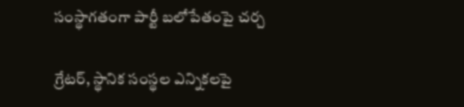సంస్థాగతంగా పార్టీ బలోపేతంపై చర్చ

గ్రేటర్, స్థానిక సంస్థల ఎన్నికలపై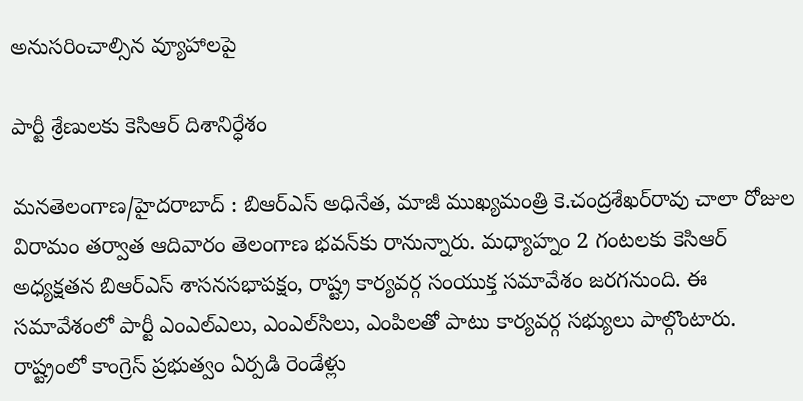అనుసరించాల్సిన వ్యూహాలపై

పార్టీ శ్రేణులకు కెసిఆర్ దిశానిర్ధేశం

మనతెలంగాణ/హైదరాబాద్ : బిఆర్‌ఎస్ అధినేత, మాజీ ముఖ్యమంత్రి కె.చంద్రశేఖర్‌రావు చాలా రోజుల విరామం తర్వాత ఆదివారం తెలంగాణ భవన్‌కు రానున్నారు. మధ్యాహ్నం 2 గంటలకు కెసిఆర్ అధ్యక్షతన బిఆర్‌ఎస్ శాసనసభాపక్షం, రాష్ట్ర కార్యవర్గ సంయుక్త సమావేశం జరగనుంది. ఈ సమావేశంలో పార్టీ ఎంఎల్‌ఎలు, ఎంఎల్‌సిలు, ఎంపిలతో పాటు కార్యవర్గ సభ్యులు పాల్గొంటారు. రాష్ట్రంలో కాంగ్రెస్ ప్రభుత్వం ఏర్పడి రెండేళ్లు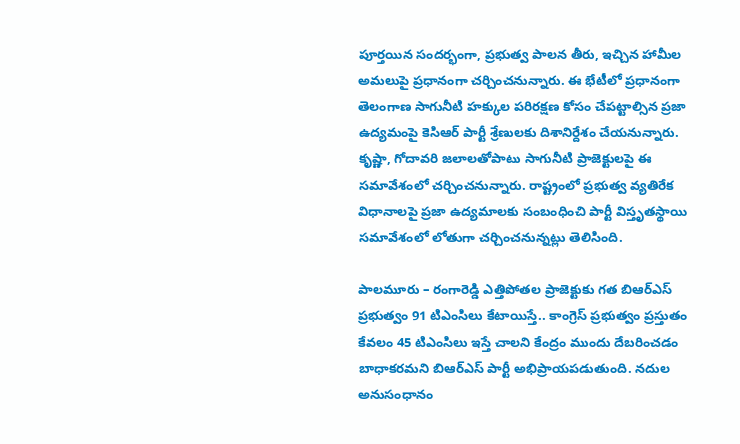పూర్తయిన సందర్భంగా, ప్రభుత్వ పాలన తీరు, ఇచ్చిన హామీల అమలుపై ప్రధానంగా చర్చించనున్నారు. ఈ భేటీలో ప్రధానంగా తెలంగాణ సాగునీటి హక్కుల పరిరక్షణ కోసం చేపట్టాల్సిన ప్రజా ఉద్యమంపై కెసిఆర్ పార్టీ శ్రేణులకు దిశానిర్దేశం చేయనున్నారు. కృష్ణా, గోదావరి జలాలతోపాటు సాగునీటి ప్రాజెక్టులపై ఈ సమావేశంలో చర్చించనున్నారు. రాష్ట్రంలో ప్రభుత్వ వ్యతిరేక విధానాలపై ప్రజా ఉద్యమాలకు సంబంధించి పార్టీ విస్తృతస్థాయి సమావేశంలో లోతుగా చర్చించనున్నట్లు తెలిసింది.

పాలమూరు – రంగారెడ్డి ఎత్తిపోతల ప్రాజెక్టుకు గత బిఆర్‌ఎస్ ప్రభుత్వం 91 టిఎంసిలు కేటాయిస్తే.. కాంగ్రెస్ ప్రభుత్వం ప్రస్తుతం కేవలం 45 టిఎంసిలు ఇస్తే చాలని కేంద్రం ముందు దేబరించడం బాధాకరమని బిఆర్‌ఎస్ పార్టీ అభిప్రాయపడుతుంది. నదుల అనుసంధానం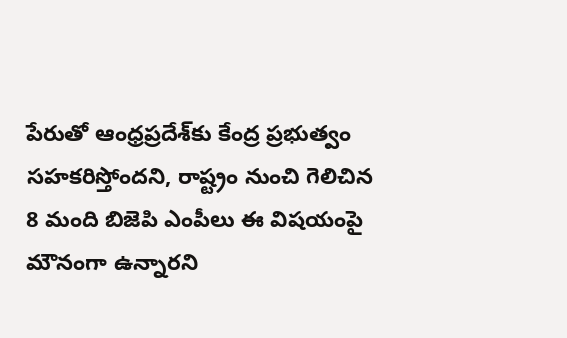పేరుతో ఆంధ్రప్రదేశ్‌కు కేంద్ర ప్రభుత్వం సహకరిస్తోందని, రాష్ట్రం నుంచి గెలిచిన 8 మంది బిజెపి ఎంపీలు ఈ విషయంపై మౌనంగా ఉన్నారని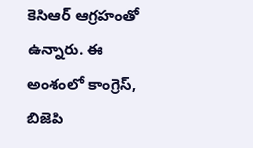కెసిఆర్ ఆగ్రహంతో ఉన్నారు. ఈ అంశంలో కాంగ్రెస్, బిజెపి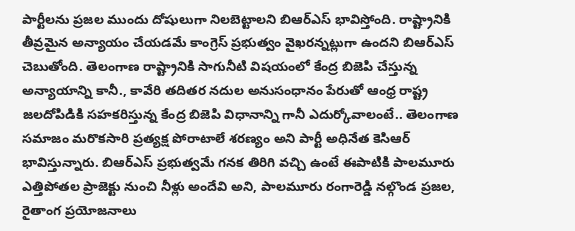పార్టీలను ప్రజల ముందు దోషులుగా నిలబెట్టాలని బిఆర్‌ఎస్ భావిస్తోంది. రాష్ట్రానికి తీవ్రమైన అన్యాయం చేయడమే కాంగ్రెస్ ప్రభుత్వం వైఖరన్నట్లుగా ఉందని బిఆర్‌ఎస్ చెబుతోంది. తెలంగాణ రాష్ట్రానికి సాగునీటి విషయంలో కేంద్ర బిజెపి చేస్తున్న అన్యాయాన్ని కానీ., కావేరి తదితర నదుల అనుసంధానం పేరుతో ఆంధ్ర రాష్ట్ర జలదోపిడికి సహకరిస్తున్న కేంద్ర బిజెపి విధానాన్ని గానీ ఎదుర్కోవాలంటే.. తెలంగాణ సమాజం మరొకసారి ప్రత్యక్ష పోరాటాలే శరణ్యం అని పార్టీ అధినేత కెసిఆర్ భావిస్తున్నారు. బిఆర్‌ఎస్ ప్రభుత్వమే గనక తిరిగి వచ్చి ఉంటే ఈపాటికి పాలమూరు ఎత్తిపోతల ప్రాజెక్టు నుంచి నీళ్లు అందేవి అని, పాలమూరు రంగారెడ్డి నల్గొండ ప్రజల, రైతాంగ ప్రయోజనాలు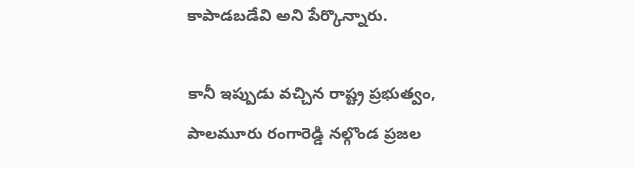కాపాడబడేవి అని పేర్కొన్నారు.

కానీ ఇప్పుడు వచ్చిన రాష్ట్ర ప్రభుత్వం, పాలమూరు రంగారెడ్డి నల్గొండ ప్రజల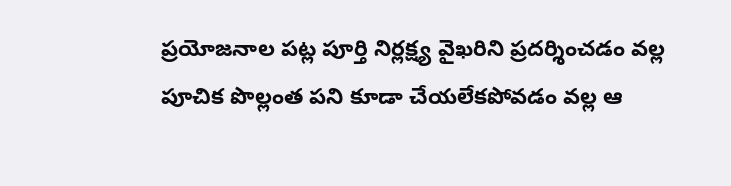ప్రయోజనాల పట్ల పూర్తి నిర్లక్ష్య వైఖరిని ప్రదర్శించడం వల్ల పూచిక పొల్లంత పని కూడా చేయలేకపోవడం వల్ల ఆ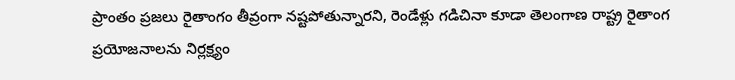ప్రాంతం ప్రజలు రైతాంగం తీవ్రంగా నష్టపోతున్నారని, రెండేళ్లు గడిచినా కూడా తెలంగాణ రాష్ట్ర రైతాంగ ప్రయోజనాలను నిర్లక్ష్యం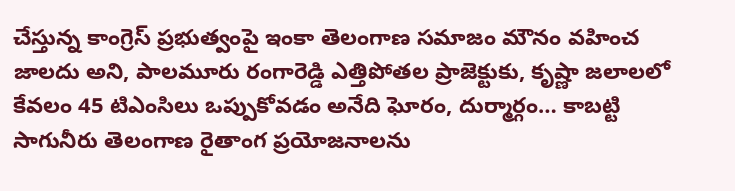చేస్తున్న కాంగ్రెస్ ప్రభుత్వంపై ఇంకా తెలంగాణ సమాజం మౌనం వహించ జాలదు అని, పాలమూరు రంగారెడ్డి ఎత్తిపోతల ప్రాజెక్టుకు, కృష్ణా జలాలలో కేవలం 45 టిఎంసిలు ఒప్పుకోవడం అనేది ఘోరం, దుర్మార్గం… కాబట్టి సాగునీరు తెలంగాణ రైతాంగ ప్రయోజనాలను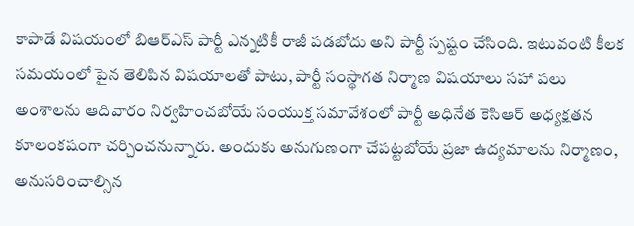కాపాడే విషయంలో బిఆర్‌ఎస్ పార్టీ ఎన్నటికీ రాజీ పడబోదు అని పార్టీ స్పష్టం చేసింది. ఇటువంటి కీలక సమయంలో పైన తెలిపిన విషయాలతో పాటు, పార్టీ సంస్థాగత నిర్మాణ విషయాలు సహా పలు అంశాలను ఆదివారం నిర్వహించబోయే సంయుక్త సమావేశంలో పార్టీ అధినేత కెసిఆర్ అధ్యక్షతన కూలంకషంగా చర్చించనున్నారు. అందుకు అనుగుణంగా చేపట్టబోయే ప్రజా ఉద్యమాలను నిర్మాణం, అనుసరించాల్సిన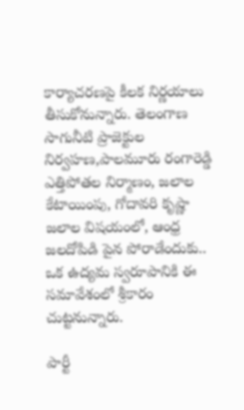కార్యాచరణపై కీలక నిర్ణయాలు తీసుకోనున్నారు. తెలంగాణ సాగునీటి ప్రాజెక్టుల నిర్వహణ,పాలమూరు రంగారెడ్డి ఎత్తిపోతల నిర్మాణం, జలాల కేటాయింపు, గోదావరి కృష్ణా జలాల విషయంలో, ఆంధ్ర జలదోపిడి పైన పోరాడేందుకు.. ఒక ఉద్యమ స్వరూపానికి ఈ సమావేశంలో శ్రీకారం చుట్టనున్నారు.

పార్టీ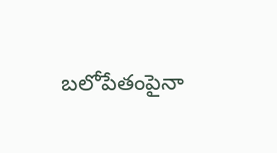బలోపేతంపైనా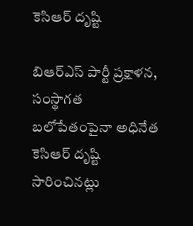కెసిఆర్ దృష్టి

బిఆర్‌ఎస్ పార్టీ ప్రక్షాళన, సంస్థాగత బలోపేతంపైనా అధినేత కెసిఆర్ దృష్టి సారించినట్లు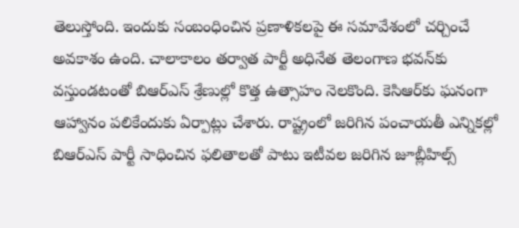తెలుస్తోంది. ఇందుకు సంబంధించిన ప్రణాళికలపై ఈ సమావేశంలో చర్చించే అవకాశం ఉంది. చాలాకాలం తర్వాత పార్టీ అధినేత తెలంగాణ భవన్‌కు వస్తుండటంతో బిఆర్‌ఎస్ శ్రేణుల్లో కొత్త ఉత్సాహం నెలకొంది. కెసిఆర్‌కు ఘనంగా ఆహ్వానం పలికేందుకు ఏర్పాట్లు చేశారు. రాష్ట్రంలో జరిగిన పంచాయతీ ఎన్నికల్లో బిఆర్‌ఎస్ పార్టీ సాధించిన ఫలితాలతో పాటు ఇటీవల జరిగిన జూబ్లీహిల్స్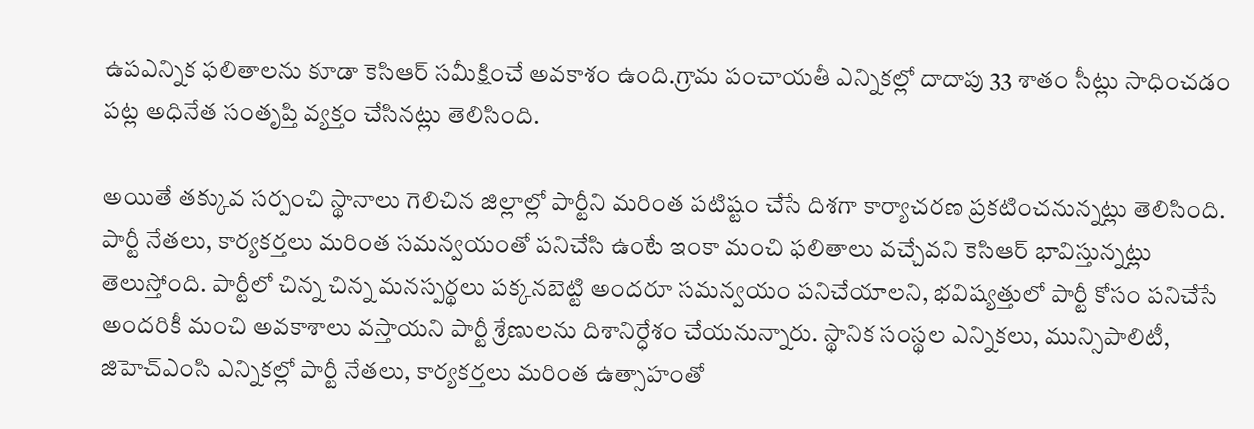ఉపఎన్నిక ఫలితాలను కూడా కెసిఆర్ సమీక్షించే అవకాశం ఉంది.గ్రామ పంచాయతీ ఎన్నికల్లో దాదాపు 33 శాతం సీట్లు సాధించడం పట్ల అధినేత సంతృప్తి వ్యక్తం చేసినట్లు తెలిసింది.

అయితే తక్కువ సర్పంచి స్థానాలు గెలిచిన జిల్లాల్లో పార్టీని మరింత పటిష్టం చేసే దిశగా కార్యాచరణ ప్రకటించనున్నట్లు తెలిసింది. పార్టీ నేతలు, కార్యకర్తలు మరింత సమన్వయంతో పనిచేసి ఉంటే ఇంకా మంచి ఫలితాలు వచ్చేవని కెసిఆర్ భావిస్తున్నట్లు తెలుస్తోంది. పార్టీలో చిన్న చిన్న మనస్పర్థలు పక్కనబెట్టి అందరూ సమన్వయం పనిచేయాలని, భవిష్యత్తులో పార్టీ కోసం పనిచేసే అందరికీ మంచి అవకాశాలు వస్తాయని పార్టీ శ్రేణులను దిశానిర్ధేశం చేయనున్నారు. స్థానిక సంస్థల ఎన్నికలు, మున్సిపాలిటీ, జిహెచ్‌ఎంసి ఎన్నికల్లో పార్టీ నేతలు, కార్యకర్తలు మరింత ఉత్సాహంతో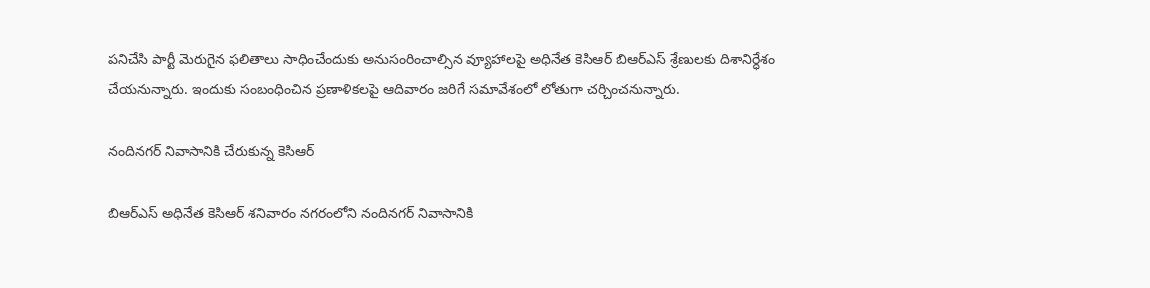పనిచేసి పార్టీ మెరుగైన ఫలితాలు సాధించేందుకు అనుసంరించాల్సిన వ్యూహాలపై అధినేత కెసిఆర్ బిఆర్‌ఎస్ శ్రేణులకు దిశానిర్ధేశం చేయనున్నారు. ఇందుకు సంబంధించిన ప్రణాళికలపై ఆదివారం జరిగే సమావేశంలో లోతుగా చర్చించనున్నారు.

నందినగర్ నివాసానికి చేరుకున్న కెసిఆర్

బిఆర్‌ఎస్ అధినేత కెసిఆర్ శనివారం నగరంలోని నందినగర్ నివాసానికి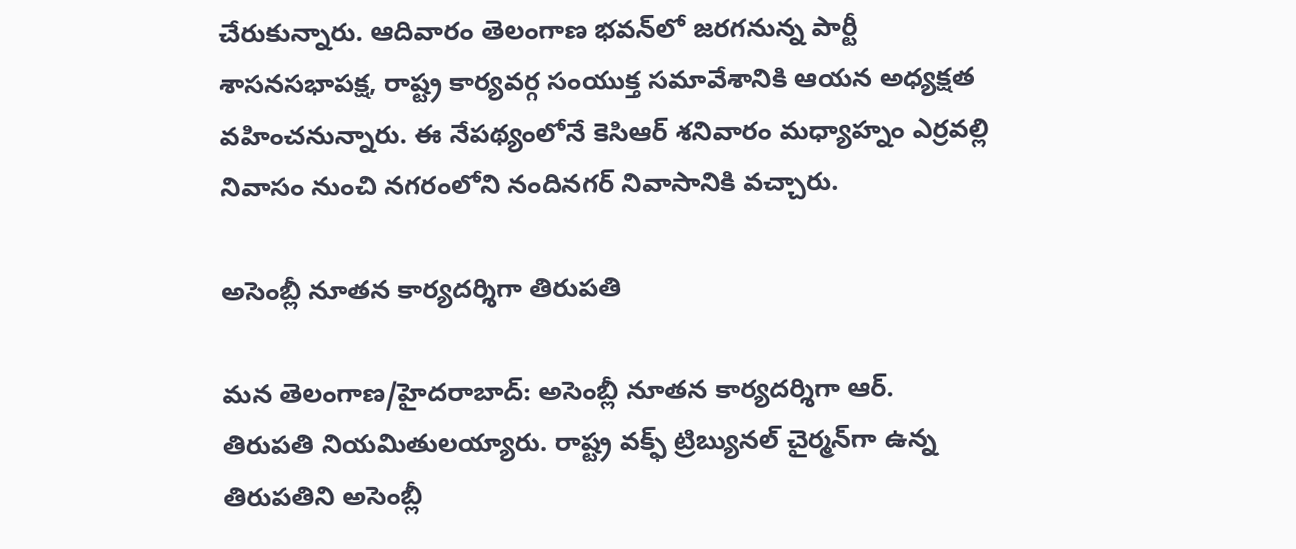చేరుకున్నారు. ఆదివారం తెలంగాణ భవన్‌లో జరగనున్న పార్టీ శాసనసభాపక్ష, రాష్ట్ర కార్యవర్గ సంయుక్త సమావేశానికి ఆయన అధ్యక్షత వహించనున్నారు. ఈ నేపథ్యంలోనే కెసిఆర్ శనివారం మధ్యాహ్నం ఎర్రవల్లి నివాసం నుంచి నగరంలోని నందినగర్ నివాసానికి వచ్చారు.

అసెంబ్లీ నూతన కార్యదర్శిగా తిరుపతి

మన తెలంగాణ/హైదరాబాద్: అసెంబ్లీ నూతన కార్యదర్శిగా ఆర్. తిరుపతి నియమితులయ్యారు. రాష్ట్ర వక్ఫ్ ట్రిబ్యునల్ చైర్మన్‌గా ఉన్న తిరుపతిని అసెంబ్లీ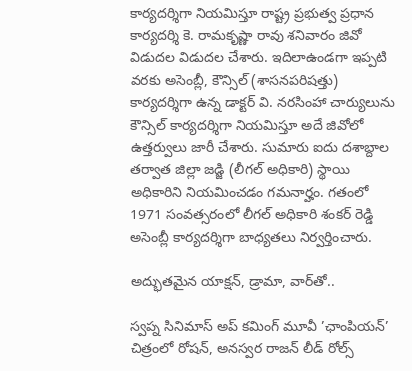కార్యదర్శిగా నియమిస్తూ రాష్ట్ర ప్రభుత్వ ప్రధాన కార్యదర్శి కె. రామకృష్ణా రావు శనివారం జివో విడుదల విడుదల చేశారు. ఇదిలాఉండగా ఇప్పటి వరకు అసెంబ్లీ, కౌన్సిల్ (శాసనపరిషత్తు) కార్యదర్శిగా ఉన్న డాక్టర్ వి. నరసింహా చార్యులును కౌన్సిల్ కార్యదర్శిగా నియమిస్తూ అదే జివోలో ఉత్తర్వులు జారీ చేశారు. సుమారు ఐదు దశాబ్దాల తర్వాత జిల్లా జడ్జి (లీగల్ అధికారి) స్థాయి అధికారిని నియమించడం గమనార్హం. గతంలో 1971 సంవత్సరంలో లీగల్ అధికారి శంకర్ రెడ్డి అసెంబ్లీ కార్యదర్శిగా బాధ్యతలు నిర్వర్తించారు.

అద్భుతమైన యాక్షన్, డ్రామా, వార్‌తో..

స్వప్న సినిమాస్ అప్ కమింగ్ మూవీ ’ఛాంపియన్’ చిత్రంలో రోషన్, అనస్వర రాజన్ లీడ్ రోల్స్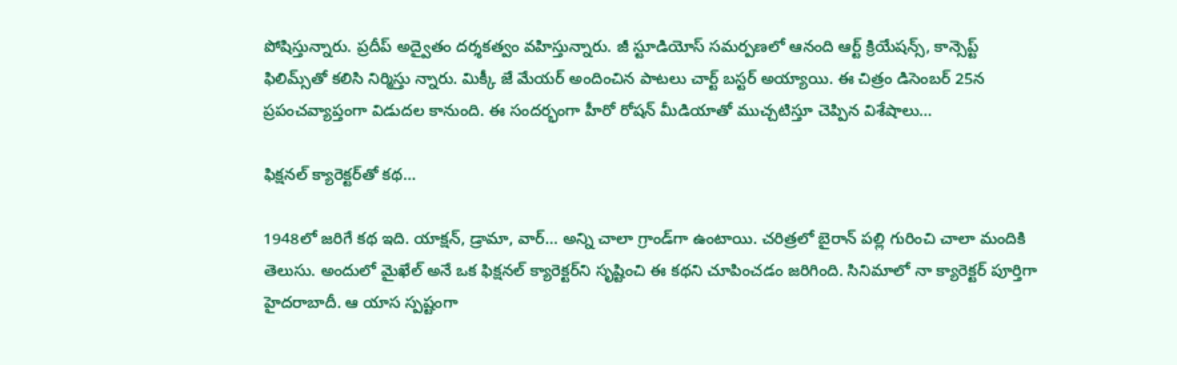పోషిస్తున్నారు. ప్రదీప్ అద్వైతం దర్శకత్వం వహిస్తున్నారు. జీ స్టూడియోస్ సమర్పణలో ఆనంది ఆర్ట్ క్రియేషన్స్, కాన్సెప్ట్ ఫిలిమ్స్‌తో కలిసి నిర్మిస్తు న్నారు. మిక్కీ జే మేయర్ అందించిన పాటలు చార్ట్ బస్టర్ అయ్యాయి. ఈ చిత్రం డిసెంబర్ 25న ప్రపంచవ్యాప్తంగా విడుదల కానుంది. ఈ సందర్భంగా హీరో రోషన్ మీడియాతో ముచ్చటిస్తూ చెప్పిన విశేషాలు…

ఫిక్షనల్ క్యారెక్టర్‌తో కథ…

1948లో జరిగే కథ ఇది. యాక్షన్, డ్రామా, వార్… అన్ని చాలా గ్రాండ్‌గా ఉంటాయి. చరిత్రలో బైరాన్ పల్లి గురించి చాలా మందికి తెలుసు. అందులో మైఖేల్ అనే ఒక ఫిక్షనల్ క్యారెక్టర్‌ని సృష్టించి ఈ కథని చూపించడం జరిగింది. సినిమాలో నా క్యారెక్టర్ పూర్తిగా హైదరాబాదీ. ఆ యాస స్పష్టంగా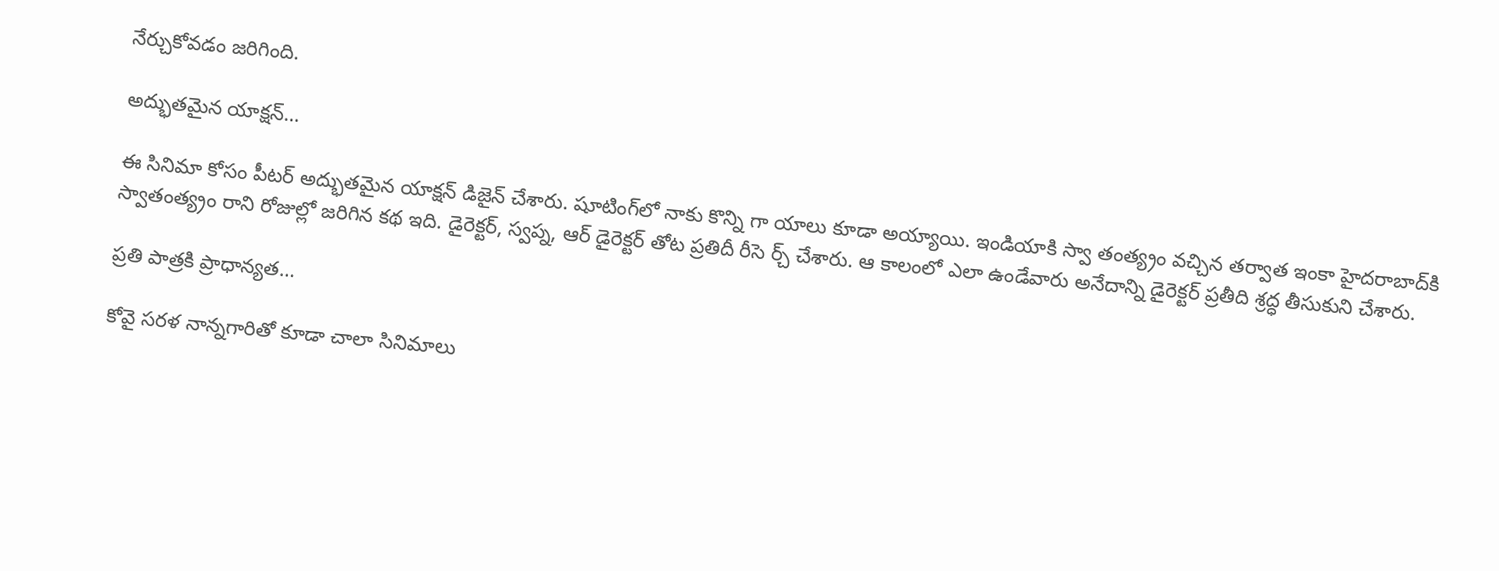నేర్చుకోవడం జరిగింది.

అద్భుతమైన యాక్షన్…

ఈ సినిమా కోసం పీటర్ అద్భుతమైన యాక్షన్ డిజైన్ చేశారు. షూటింగ్‌లో నాకు కొన్ని గా యాలు కూడా అయ్యాయి. ఇండియాకి స్వా తంత్య్రం వచ్చిన తర్వాత ఇంకా హైదరాబాద్‌కి స్వాతంత్య్రం రాని రోజుల్లో జరిగిన కథ ఇది. డైరెక్టర్, స్వప్న, ఆర్ డైరెక్టర్ తోట ప్రతిదీ రీసె ర్చ్ చేశారు. ఆ కాలంలో ఎలా ఉండేవారు అనేదాన్ని డైరెక్టర్ ప్రతీది శ్రద్ధ తీసుకుని చేశారు.

ప్రతి పాత్రకి ప్రాధాన్యత…

కోవై సరళ నాన్నగారితో కూడా చాలా సినిమాలు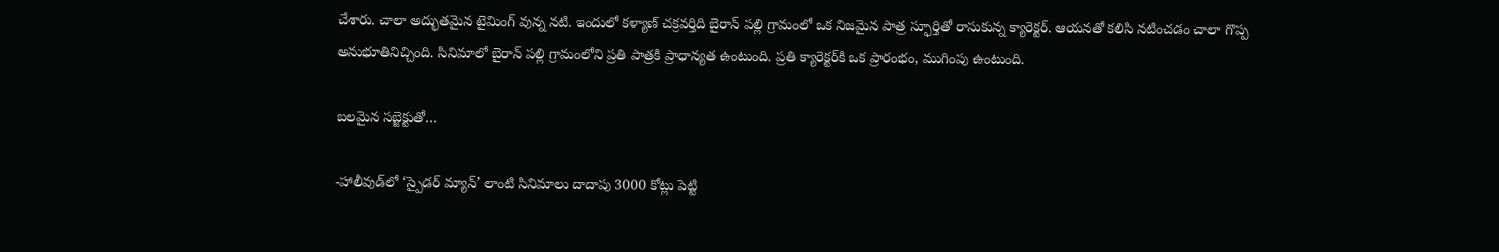చేశారు. చాలా అద్భుతమైన టైమింగ్ వున్న నటి. ఇందులో కళ్యాణ్ చక్రవర్తిది బైరాన్ పల్లి గ్రామంలో ఒక నిజమైన పాత్ర స్ఫూర్తితో రాసుకున్న క్యారెక్టర్. ఆయనతో కలిసి నటించడం చాలా గొప్ప అనుభూతినిచ్చింది. సినిమాలో బైరాన్ పల్లి గ్రామంలోని ప్రతి పాత్రకి ప్రాధాన్యత ఉంటుంది. ప్రతి క్యారెక్టర్‌కి ఒక ప్రారంభం, ముగింపు ఉంటుంది.

బలమైన సబ్జెక్టుతో…

-హాలీవుడ్‌లో ‘స్పైడర్ మ్యాన్’ లాంటి సినిమాలు దాదాపు 3000 కోట్లు పెట్టి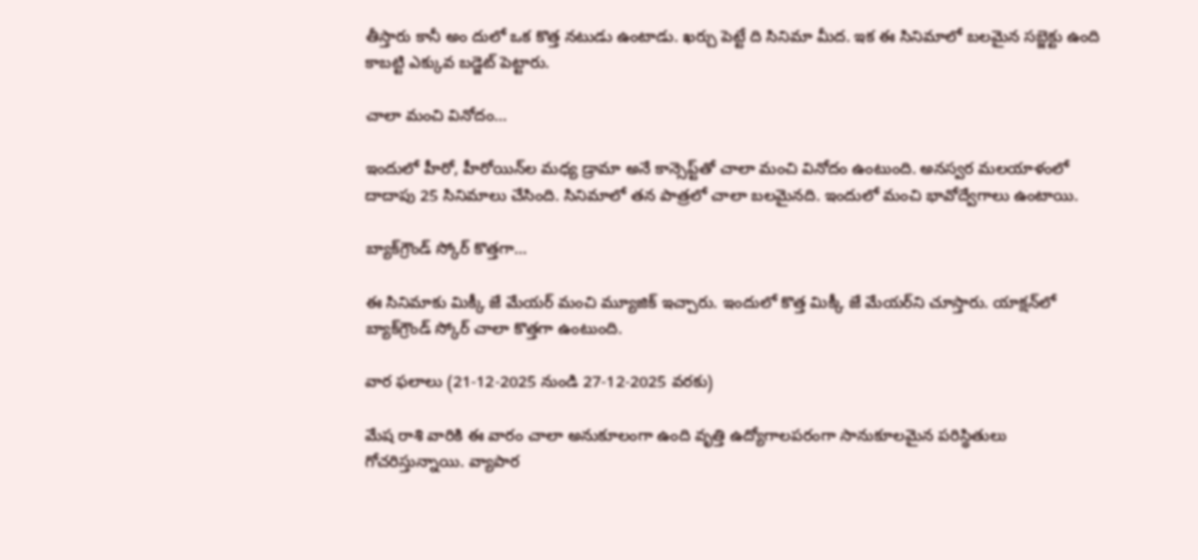తీస్తారు కానీ అం దులో ఒక కొత్త నటుడు ఉంటాడు. ఖర్చు పెట్టే ది సినిమా మీద. ఇక ఈ సినిమాలో బలమైన సబ్జెక్టు ఉంది కాబట్టి ఎక్కువ బడ్జెట్ పెట్టారు.

చాలా మంచి వినోదం…

ఇందులో హీరో, హీరోయిన్‌ల మధ్య డ్రామా అనే కాన్సెప్ట్‌తో చాలా మంచి వినోదం ఉంటుంది. అనస్వర మలయాళంలో దాదాపు 25 సినిమాలు చేసింది. సినిమాలో తన పాత్రలో చాలా బలమైనది. ఇందులో మంచి భావోద్వేగాలు ఉంటాయి.

బ్యాక్‌గ్రౌండ్ స్కోర్ కొత్తగా…

ఈ సినిమాకు మిక్కీ జే మేయర్ మంచి మ్యూజిక్ ఇచ్చారు. ఇందులో కొత్త మిక్కీ జే మేయర్‌ని చూస్తారు. యాక్షన్‌లో బ్యాక్‌గ్రౌండ్ స్కోర్ చాలా కొత్తగా ఉంటుంది.

వార ఫలాలు (21-12-2025 నుండి 27-12-2025 వరకు)

మేష రాశి వారికి ఈ వారం చాలా అనుకూలంగా ఉంది వృత్తి ఉద్యోగాలపరంగా సానుకూలమైన పరిస్థితులు గోచరిస్తున్నాయి. వ్యాపార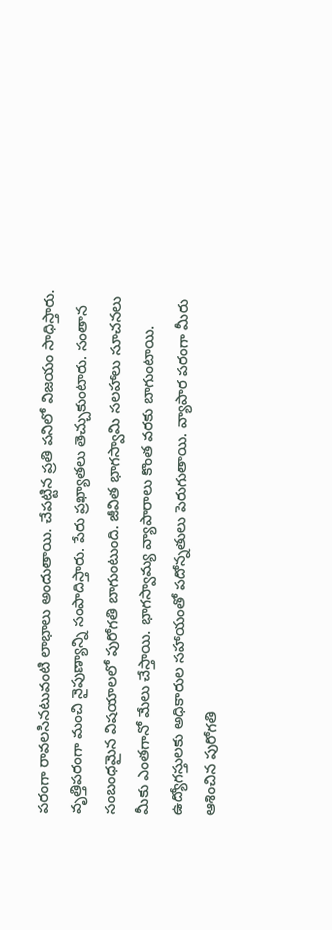పరంగా రావలసినటువంటి లాభాలు అందుతాయి. చేపట్టిన ప్రతి పనిలో విజయం సాధిస్తారు. వృత్తిపరంగా మంచి నైపుణ్యాన్ని సంపాదిస్తారు. పేరు ప్రఖ్యాతలు తెచ్చుకుంటారు. సంతాన సంబంధమైన విషయాలలో పురోగతి బాగుంటుంది. జీవిత భాగస్వామి సలహాలు సూచనలు మీకు ఎంతగానో మేలు చేస్తాయి. భాగస్వామ్య వ్యాపారాలు కొంత వరకు బాగుంటాయి. ఉద్యోగస్తులకు అధికారుల సహాయంతో పదోన్నతులు పెరుగుతాయి. వ్యాపార పరంగా మీరు ఆశించిన పురోగతి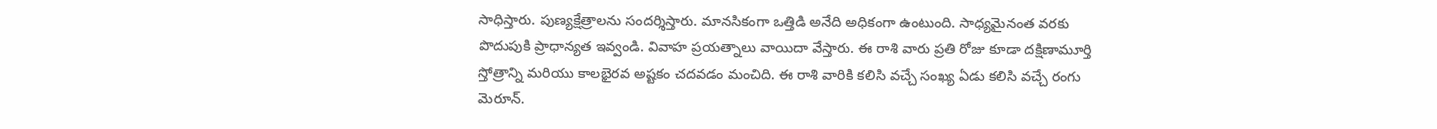సాధిస్తారు. పుణ్యక్షేత్రాలను సందర్శిస్తారు. మానసికంగా ఒత్తిడి అనేది అధికంగా ఉంటుంది. సాధ్యమైనంత వరకు పొదుపుకి ప్రాధాన్యత ఇవ్వండి. వివాహ ప్రయత్నాలు వాయిదా వేస్తారు. ఈ రాశి వారు ప్రతి రోజు కూడా దక్షిణామూర్తి స్తోత్రాన్ని మరియు కాలభైరవ అష్టకం చదవడం మంచిది. ఈ రాశి వారికి కలిసి వచ్చే సంఖ్య ఏడు కలిసి వచ్చే రంగు మెరూన్.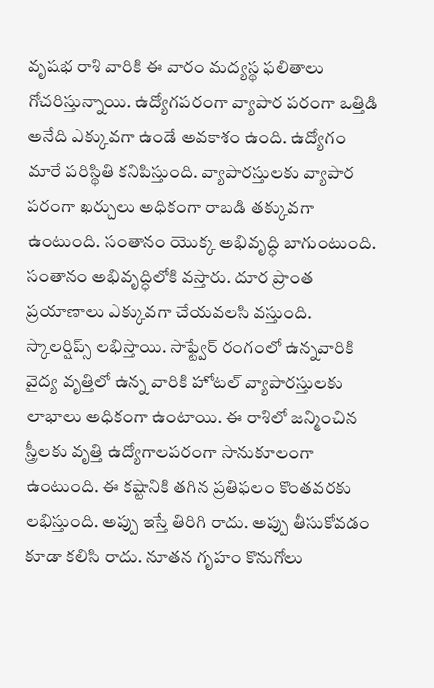వృషభ రాశి వారికి ఈ వారం మద్యస్థ ఫలితాలు గోచరిస్తున్నాయి. ఉద్యోగపరంగా వ్యాపార పరంగా ఒత్తిడి అనేది ఎక్కువగా ఉండే అవకాశం ఉంది. ఉద్యోగం మారే పరిస్థితి కనిపిస్తుంది. వ్యాపారస్తులకు వ్యాపార పరంగా ఖర్చులు అధికంగా రాబడి తక్కువగా ఉంటుంది. సంతానం యొక్క అభివృద్ధి బాగుంటుంది. సంతానం అభివృద్ధిలోకి వస్తారు. దూర ప్రాంత ప్రయాణాలు ఎక్కువగా చేయవలసి వస్తుంది. స్కాలర్షిప్స్ లభిస్తాయి. సాఫ్ట్వేర్ రంగంలో ఉన్నవారికి వైద్య వృత్తిలో ఉన్న వారికి హోటల్ వ్యాపారస్తులకు లాభాలు అధికంగా ఉంటాయి. ఈ రాశిలో జన్మించిన స్త్రీలకు వృత్తి ఉద్యోగాలపరంగా సానుకూలంగా ఉంటుంది. ఈ కష్టానికి తగిన ప్రతిఫలం కొంతవరకు లభిస్తుంది. అప్పు ఇస్తే తిరిగి రాదు. అప్పు తీసుకోవడం కూడా కలిసి రాదు. నూతన గృహం కొనుగోలు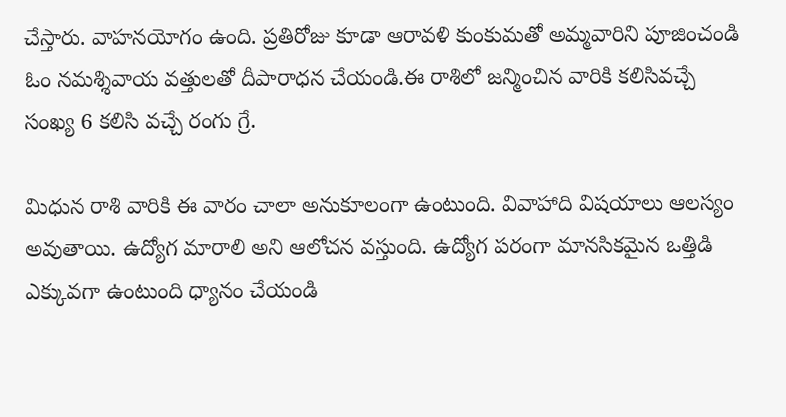చేస్తారు. వాహనయోగం ఉంది. ప్రతిరోజు కూడా ఆరావళి కుంకుమతో అమ్మవారిని పూజించండి ఓం నమశ్శివాయ వత్తులతో దీపారాధన చేయండి.ఈ రాశిలో జన్మించిన వారికి కలిసివచ్చే సంఖ్య 6 కలిసి వచ్చే రంగు గ్రే.

మిధున రాశి వారికి ఈ వారం చాలా అనుకూలంగా ఉంటుంది. వివాహాది విషయాలు ఆలస్యం అవుతాయి. ఉద్యోగ మారాలి అని ఆలోచన వస్తుంది. ఉద్యోగ పరంగా మానసికమైన ఒత్తిడి ఎక్కువగా ఉంటుంది ధ్యానం చేయండి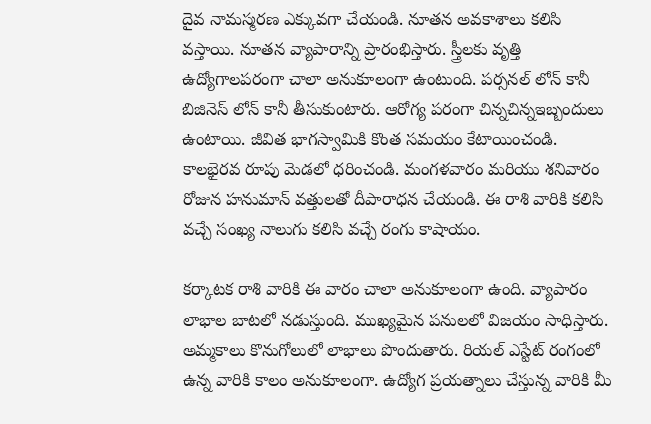దైవ నామస్మరణ ఎక్కువగా చేయండి. నూతన అవకాశాలు కలిసి వస్తాయి. నూతన వ్యాపారాన్ని ప్రారంభిస్తారు. స్త్రీలకు వృత్తి ఉద్యోగాలపరంగా చాలా అనుకూలంగా ఉంటుంది. పర్సనల్ లోన్ కానీ బిజినెస్ లోన్ కానీ తీసుకుంటారు. ఆరోగ్య పరంగా చిన్నచిన్నఇబ్బందులు ఉంటాయి. జీవిత భాగస్వామికి కొంత సమయం కేటాయించండి. కాలభైరవ రూపు మెడలో ధరించండి. మంగళవారం మరియు శనివారం రోజున హనుమాన్ వత్తులతో దీపారాధన చేయండి. ఈ రాశి వారికి కలిసి వచ్చే సంఖ్య నాలుగు కలిసి వచ్చే రంగు కాషాయం.

కర్కాటక రాశి వారికి ఈ వారం చాలా అనుకూలంగా ఉంది. వ్యాపారం లాభాల బాటలో నడుస్తుంది. ముఖ్యమైన పనులలో విజయం సాధిస్తారు. అమ్మకాలు కొనుగోలులో లాభాలు పొందుతారు. రియల్ ఎస్టేట్ రంగంలో ఉన్న వారికి కాలం అనుకూలంగా. ఉద్యోగ ప్రయత్నాలు చేస్తున్న వారికి మీ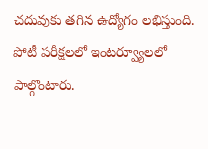చదువుకు తగిన ఉద్యోగం లభిస్తుంది. పోటీ పరీక్షలలో ఇంటర్వ్యూలలో పాల్గొంటారు.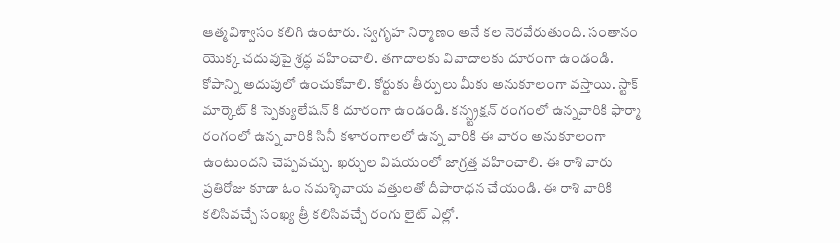ఆత్మవిశ్వాసం కలిగి ఉంటారు. స్వగృహ నిర్మాణం అనే కల నెరవేరుతుంది. సంతానం యొక్క చదువుపై శ్రద్ధ వహించాలి. తగాదాలకు వివాదాలకు దూరంగా ఉండండి. కోపాన్ని అదుపులో ఉంచుకోవాలి. కోర్టుకు తీర్పులు మీకు అనుకూలంగా వస్తాయి. స్టాక్ మార్కెట్ కి స్పెక్యులేషన్ కి దూరంగా ఉండండి. కన్స్ట్రక్షన్ రంగంలో ఉన్నవారికి ఫార్మా రంగంలో ఉన్న వారికి సినీ కళారంగాలలో ఉన్న వారికి ఈ వారం అనుకూలంగా ఉంటుందని చెప్పవచ్చు. ఖర్చుల విషయంలో జాగ్రత్త వహించాలి. ఈ రాశి వారు ప్రతిరోజు కూడా ఓం నమశ్శివాయ వత్తులతో దీపారాధన చేయండి. ఈ రాశి వారికి కలిసివచ్చే సంఖ్య త్రీ కలిసివచ్చే రంగు లైట్ ఎల్లో.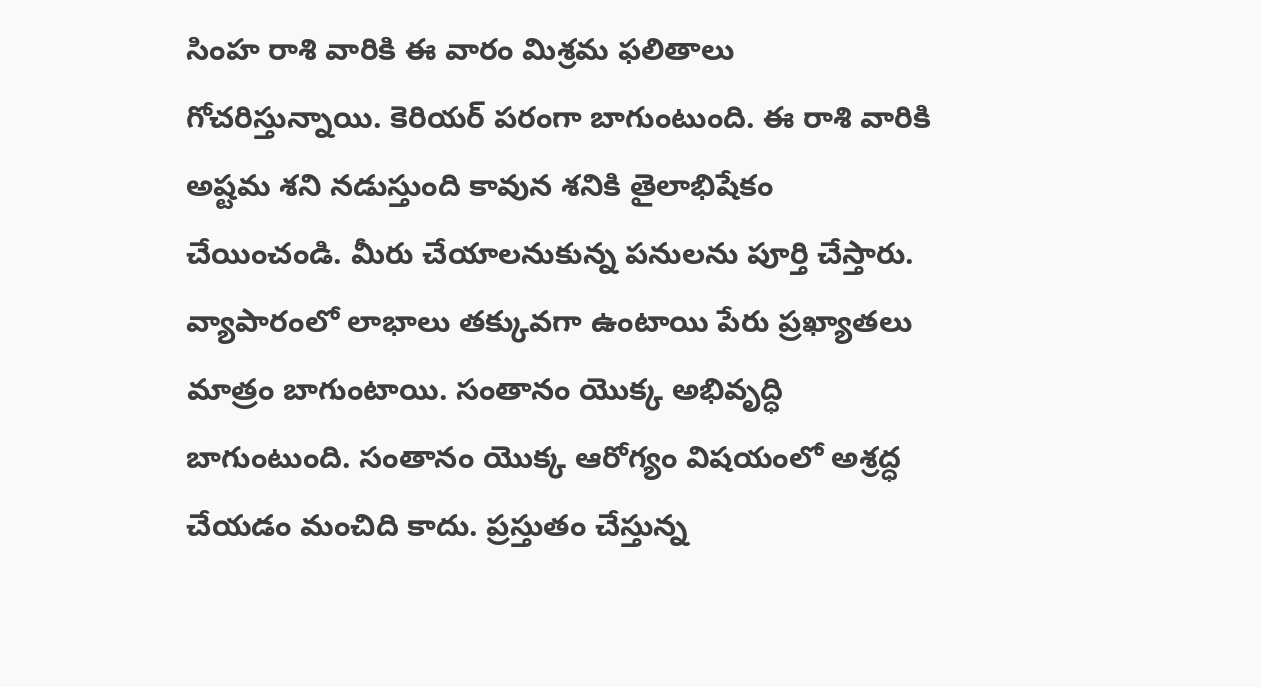సింహ రాశి వారికి ఈ వారం మిశ్రమ ఫలితాలు గోచరిస్తున్నాయి. కెరియర్ పరంగా బాగుంటుంది. ఈ రాశి వారికి అష్టమ శని నడుస్తుంది కావున శనికి తైలాభిషేకం చేయించండి. మీరు చేయాలనుకున్న పనులను పూర్తి చేస్తారు. వ్యాపారంలో లాభాలు తక్కువగా ఉంటాయి పేరు ప్రఖ్యాతలు మాత్రం బాగుంటాయి. సంతానం యొక్క అభివృద్ధి బాగుంటుంది. సంతానం యొక్క ఆరోగ్యం విషయంలో అశ్రద్ధ చేయడం మంచిది కాదు. ప్రస్తుతం చేస్తున్న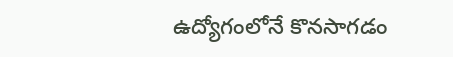ఉద్యోగంలోనే కొనసాగడం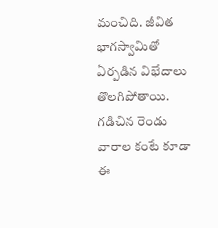మంచిది. జీవిత భాగస్వామితో ఏర్పడిన విభేదాలు తొలగిపోతాయి. గడిచిన రెండు వారాల కంటే కూడా ఈ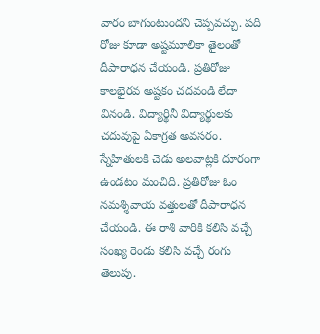వారం బాగుంటుందని చెప్పవచ్చు. పది రోజు కూడా అష్టమూలికా తైలంతో దీపారాధన చేయండి. ప్రతిరోజు కాలభైరవ అష్టకం చదవండి లేదా వినండి. విద్యార్థినీ విద్యార్థులకు చదువుపై ఏకాగ్రత అవసరం. స్నేహితులకి చెడు అలవాట్లకి దూరంగా ఉండటం మంచిది. ప్రతిరోజు ఓం నమశ్శివాయ వత్తులతో దీపారాధన చేయండి. ఈ రాశి వారికి కలిసి వచ్చే సంఖ్య రెండు కలిసి వచ్చే రంగు తెలుపు.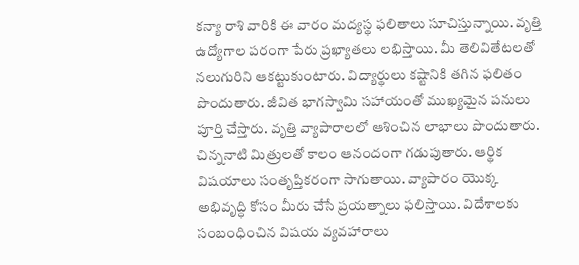కన్యా రాశి వారికి ఈ వారం మద్యస్థ ఫలితాలు సూచిస్తున్నాయి. వృత్తి ఉద్యోగాల పరంగా పేరు ప్రఖ్యాతలు లభిస్తాయి. మీ తెలివితేటలతో నలుగురిని ఆకట్టుకుంటారు. విద్యార్థులు కష్టానికి తగిన ఫలితం పొందుతారు. జీవిత భాగస్వామి సహాయంతో ముఖ్యమైన పనులు పూర్తి చేస్తారు. వృత్తి వ్యాపారాలలో ఆశించిన లాభాలు పొందుతారు. చిన్ననాటి మిత్రులతో కాలం ఆనందంగా గడుపుతారు. ఆర్థిక విషయాలు సంతృప్తికరంగా సాగుతాయి. వ్యాపారం యొక్క అభివృద్ధి కోసం మీరు చేసే ప్రయత్నాలు ఫలిస్తాయి. విదేశాలకు సంబంధించిన విషయ వ్యవహారాలు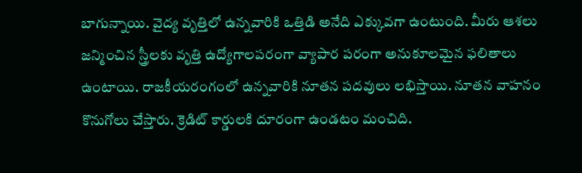బాగున్నాయి. వైద్య వృత్తిలో ఉన్నవారికి ఒత్తిడి అనేది ఎక్కువగా ఉంటుంది. మీరు ఆశలు జన్మించిన స్త్రీలకు వృత్తి ఉద్యోగాలపరంగా వ్యాపార పరంగా అనుకూలమైన ఫలితాలు ఉంటాయి. రాజకీయరంగంలో ఉన్నవారికి నూతన పదవులు లభిస్తాయి. నూతన వాహనం కొనుగోలు చేస్తారు. క్రెడిట్ కార్డులకి దూరంగా ఉండటం మంచిది.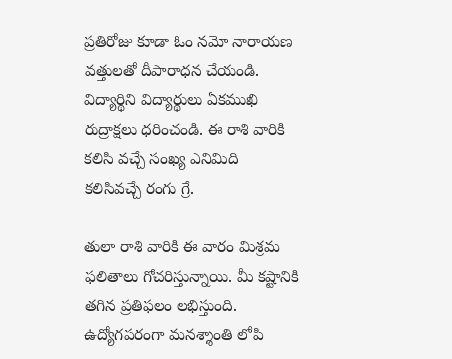ప్రతిరోజు కూడా ఓం నమో నారాయణ వత్తులతో దీపారాధన చేయండి. విద్యార్థిని విద్యార్థులు ఏకముఖి రుద్రాక్షలు ధరించండి. ఈ రాశి వారికి కలిసి వచ్చే సంఖ్య ఎనిమిది కలిసివచ్చే రంగు గ్రే.

తులా రాశి వారికి ఈ వారం మిశ్రమ ఫలితాలు గోచరిస్తున్నాయి. మీ కష్టానికి తగిన ప్రతిఫలం లభిస్తుంది. ఉద్యోగపరంగా మనశ్శాంతి లోపి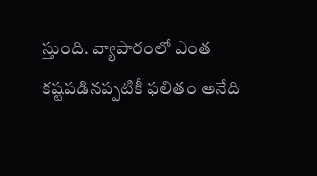స్తుంది. వ్యాపారంలో ఎంత కష్టపడినప్పటికీ ఫలితం అనేది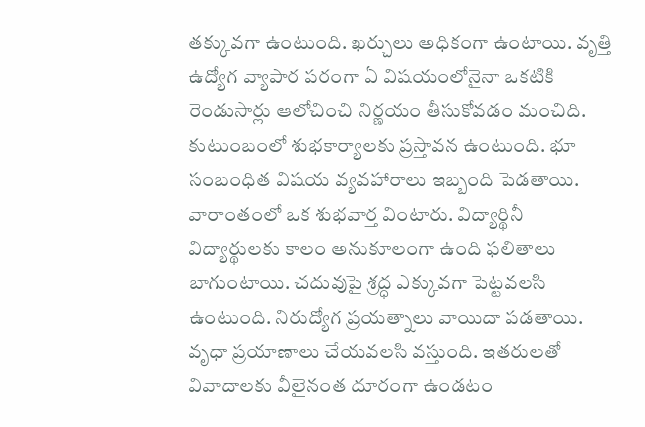తక్కువగా ఉంటుంది. ఖర్చులు అధికంగా ఉంటాయి. వృత్తి ఉద్యోగ వ్యాపార పరంగా ఏ విషయంలోనైనా ఒకటికి రెండుసార్లు ఆలోచించి నిర్ణయం తీసుకోవడం మంచిది. కుటుంబంలో శుభకార్యాలకు ప్రస్తావన ఉంటుంది. భూ సంబంధిత విషయ వ్యవహారాలు ఇబ్బంది పెడతాయి. వారాంతంలో ఒక శుభవార్త వింటారు. విద్యార్థినీ విద్యార్థులకు కాలం అనుకూలంగా ఉంది ఫలితాలు బాగుంటాయి. చదువుపై శ్రద్ధ ఎక్కువగా పెట్టవలసి ఉంటుంది. నిరుద్యోగ ప్రయత్నాలు వాయిదా పడతాయి. వృధా ప్రయాణాలు చేయవలసి వస్తుంది. ఇతరులతో వివాదాలకు వీలైనంత దూరంగా ఉండటం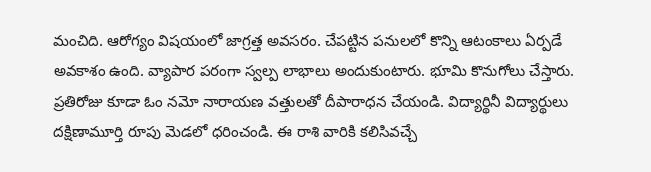మంచిది. ఆరోగ్యం విషయంలో జాగ్రత్త అవసరం. చేపట్టిన పనులలో కొన్ని ఆటంకాలు ఏర్పడే అవకాశం ఉంది. వ్యాపార పరంగా స్వల్ప లాభాలు అందుకుంటారు. భూమి కొనుగోలు చేస్తారు. ప్రతిరోజు కూడా ఓం నమో నారాయణ వత్తులతో దీపారాధన చేయండి. విద్యార్థినీ విద్యార్థులు దక్షిణామూర్తి రూపు మెడలో ధరించండి. ఈ రాశి వారికి కలిసివచ్చే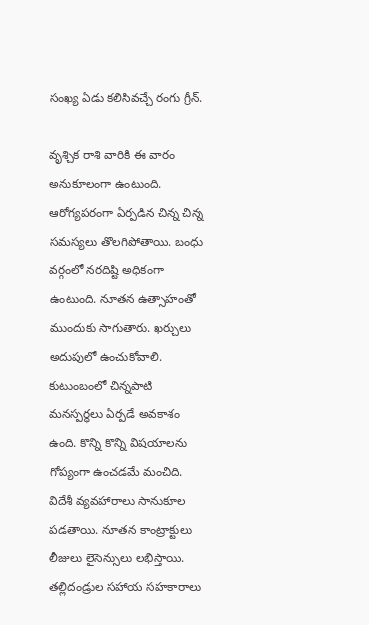సంఖ్య ఏడు కలిసివచ్చే రంగు గ్రీన్.

వృశ్చిక రాశి వారికి ఈ వారం అనుకూలంగా ఉంటుంది. ఆరోగ్యపరంగా ఏర్పడిన చిన్న చిన్న సమస్యలు తొలగిపోతాయి. బంధు వర్గంలో నరదిష్టి అధికంగా ఉంటుంది. నూతన ఉత్సాహంతో ముందుకు సాగుతారు. ఖర్చులు అదుపులో ఉంచుకోవాలి. కుటుంబంలో చిన్నపాటి మనస్పర్ధలు ఏర్పడే అవకాశం ఉంది. కొన్ని కొన్ని విషయాలను గోప్యంగా ఉంచడమే మంచిది. విదేశీ వ్యవహారాలు సానుకూల పడతాయి. నూతన కాంట్రాక్టులు లీజులు లైసెన్సులు లభిస్తాయి. తల్లిదండ్రుల సహాయ సహకారాలు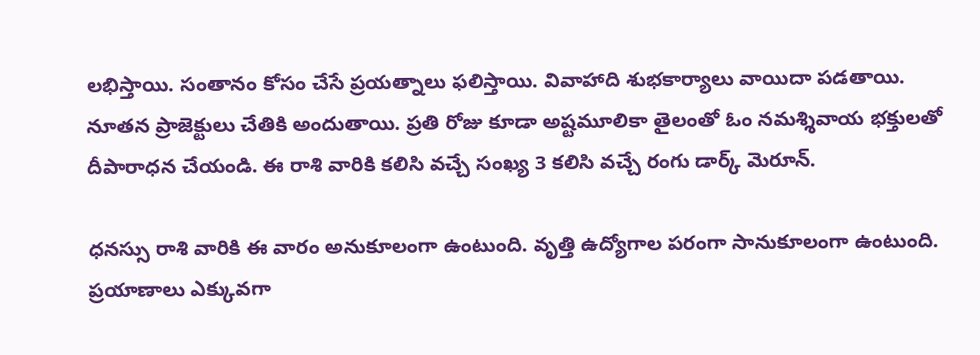లభిస్తాయి. సంతానం కోసం చేసే ప్రయత్నాలు ఫలిస్తాయి. వివాహాది శుభకార్యాలు వాయిదా పడతాయి. నూతన ప్రాజెక్టులు చేతికి అందుతాయి. ప్రతి రోజు కూడా అష్టమూలికా తైలంతో ఓం నమశ్శివాయ భక్తులతో దీపారాధన చేయండి. ఈ రాశి వారికి కలిసి వచ్చే సంఖ్య 3 కలిసి వచ్చే రంగు డార్క్ మెరూన్.

ధనస్సు రాశి వారికి ఈ వారం అనుకూలంగా ఉంటుంది. వృత్తి ఉద్యోగాల పరంగా సానుకూలంగా ఉంటుంది. ప్రయాణాలు ఎక్కువగా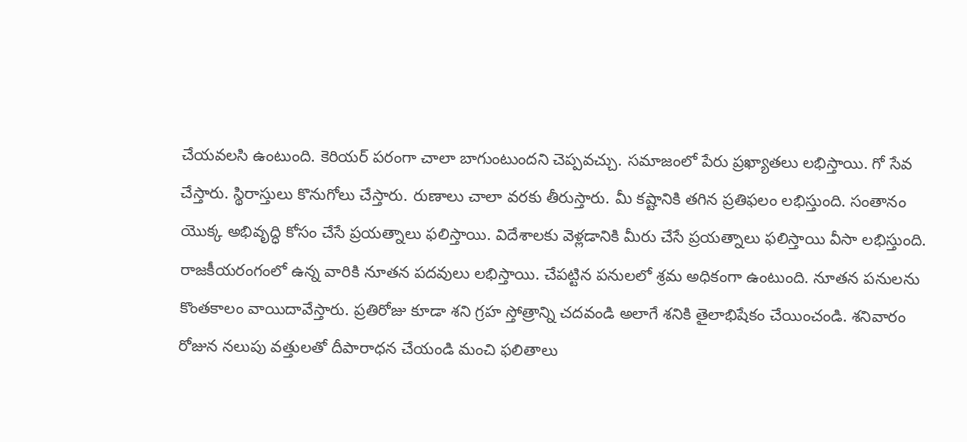చేయవలసి ఉంటుంది. కెరియర్ పరంగా చాలా బాగుంటుందని చెప్పవచ్చు. సమాజంలో పేరు ప్రఖ్యాతలు లభిస్తాయి. గో సేవ చేస్తారు. స్థిరాస్తులు కొనుగోలు చేస్తారు. రుణాలు చాలా వరకు తీరుస్తారు. మీ కష్టానికి తగిన ప్రతిఫలం లభిస్తుంది. సంతానం యొక్క అభివృద్ధి కోసం చేసే ప్రయత్నాలు ఫలిస్తాయి. విదేశాలకు వెళ్లడానికి మీరు చేసే ప్రయత్నాలు ఫలిస్తాయి వీసా లభిస్తుంది. రాజకీయరంగంలో ఉన్న వారికి నూతన పదవులు లభిస్తాయి. చేపట్టిన పనులలో శ్రమ అధికంగా ఉంటుంది. నూతన పనులను కొంతకాలం వాయిదావేస్తారు. ప్రతిరోజు కూడా శని గ్రహ స్తోత్రాన్ని చదవండి అలాగే శనికి తైలాభిషేకం చేయించండి. శనివారం రోజున నలుపు వత్తులతో దీపారాధన చేయండి మంచి ఫలితాలు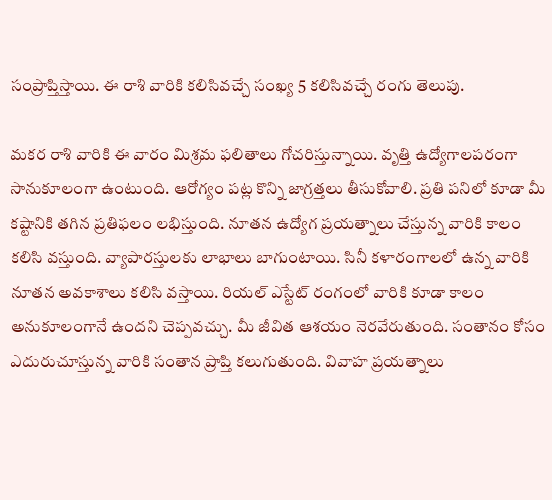సంప్రాప్తిస్తాయి. ఈ రాశి వారికి కలిసివచ్చే సంఖ్య 5 కలిసివచ్చే రంగు తెలుపు.

మకర రాశి వారికి ఈ వారం మిశ్రమ ఫలితాలు గోచరిస్తున్నాయి. వృత్తి ఉద్యోగాలపరంగా సానుకూలంగా ఉంటుంది. ఆరోగ్యం పట్ల కొన్ని జాగ్రత్తలు తీసుకోవాలి. ప్రతి పనిలో కూడా మీ కష్టానికి తగిన ప్రతిఫలం లభిస్తుంది. నూతన ఉద్యోగ ప్రయత్నాలు చేస్తున్న వారికి కాలం కలిసి వస్తుంది. వ్యాపారస్తులకు లాభాలు బాగుంటాయి. సినీ కళారంగాలలో ఉన్న వారికి నూతన అవకాశాలు కలిసి వస్తాయి. రియల్ ఎస్టేట్ రంగంలో వారికి కూడా కాలం అనుకూలంగానే ఉందని చెప్పవచ్చు. మీ జీవిత ఆశయం నెరవేరుతుంది. సంతానం కోసం ఎదురుచూస్తున్న వారికి సంతాన ప్రాప్తి కలుగుతుంది. వివాహ ప్రయత్నాలు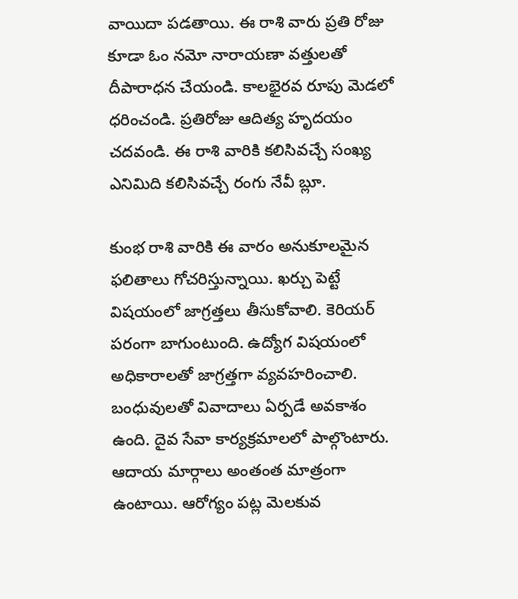వాయిదా పడతాయి. ఈ రాశి వారు ప్రతి రోజు కూడా ఓం నమో నారాయణా వత్తులతో దీపారాధన చేయండి. కాలభైరవ రూపు మెడలో ధరించండి. ప్రతిరోజు ఆదిత్య హృదయం చదవండి. ఈ రాశి వారికి కలిసివచ్చే సంఖ్య ఎనిమిది కలిసివచ్చే రంగు నేవీ బ్లూ.

కుంభ రాశి వారికి ఈ వారం అనుకూలమైన ఫలితాలు గోచరిస్తున్నాయి. ఖర్చు పెట్టే విషయంలో జాగ్రత్తలు తీసుకోవాలి. కెరియర్ పరంగా బాగుంటుంది. ఉద్యోగ విషయంలో అధికారాలతో జాగ్రత్తగా వ్యవహరించాలి. బంధువులతో వివాదాలు ఏర్పడే అవకాశం ఉంది. దైవ సేవా కార్యక్రమాలలో పాల్గొంటారు. ఆదాయ మార్గాలు అంతంత మాత్రంగా ఉంటాయి. ఆరోగ్యం పట్ల మెలకువ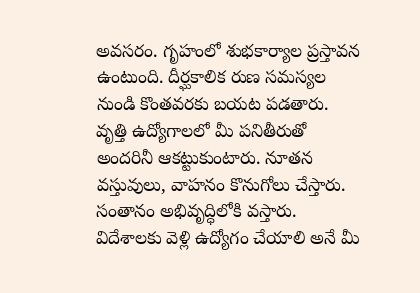అవసరం. గృహంలో శుభకార్యాల ప్రస్తావన ఉంటుంది. దీర్ఘకాలిక రుణ సమస్యల నుండి కొంతవరకు బయట పడతారు. వృత్తి ఉద్యోగాలలో మీ పనితీరుతో అందరినీ ఆకట్టుకుంటారు. నూతన వస్తువులు, వాహనం కొనుగోలు చేస్తారు. సంతానం అభివృద్ధిలోకి వస్తారు. విదేశాలకు వెళ్లి ఉద్యోగం చేయాలి అనే మీ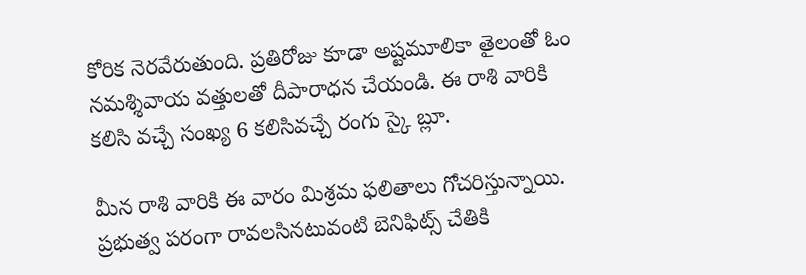కోరిక నెరవేరుతుంది. ప్రతిరోజు కూడా అష్టమూలికా తైలంతో ఓం నమశ్శివాయ వత్తులతో దీపారాధన చేయండి. ఈ రాశి వారికి కలిసి వచ్చే సంఖ్య 6 కలిసివచ్చే రంగు స్కై బ్లూ.

మీన రాశి వారికి ఈ వారం మిశ్రమ ఫలితాలు గోచరిస్తున్నాయి. ప్రభుత్వ పరంగా రావలసినటువంటి బెనిఫిట్స్ చేతికి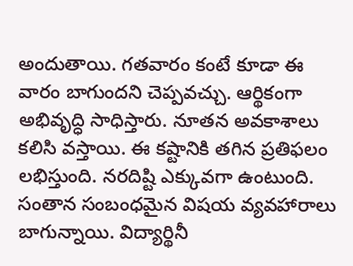అందుతాయి. గతవారం కంటే కూడా ఈ వారం బాగుందని చెప్పవచ్చు. ఆర్థికంగా అభివృద్ధి సాధిస్తారు. నూతన అవకాశాలు కలిసి వస్తాయి. ఈ కష్టానికి తగిన ప్రతిఫలం లభిస్తుంది. నరదిష్టి ఎక్కువగా ఉంటుంది. సంతాన సంబంధమైన విషయ వ్యవహారాలు బాగున్నాయి. విద్యార్థినీ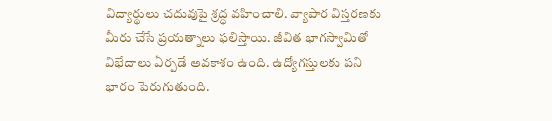విద్యార్థులు చదువుపై శ్రద్ధ వహించాలి. వ్యాపార విస్తరణకు మీరు చేసే ప్రయత్నాలు ఫలిస్తాయి. జీవిత భాగస్వామితో విభేదాలు ఏర్పడే అవకాశం ఉంది. ఉద్యోగస్తులకు పని భారం పెరుగుతుంది.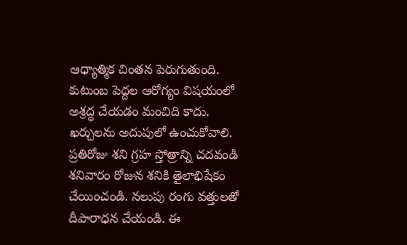ఆధ్యాత్మిక చింతన పెరుగుతుంది. కుటుంబ పెద్దల ఆరోగ్యం విషయంలో అశ్రద్ధ చేయడం మంచిది కాదు. ఖర్చులను అదుపులో ఉంచుకోవాలి. ప్రతిరోజు శని గ్రహ స్తోత్రాన్ని చదవండి శనివారం రోజున శనికి తైలాభిషేకం చేయించండి. నలుపు రంగు వత్తులతో దీపారాధన చేయండి. ఈ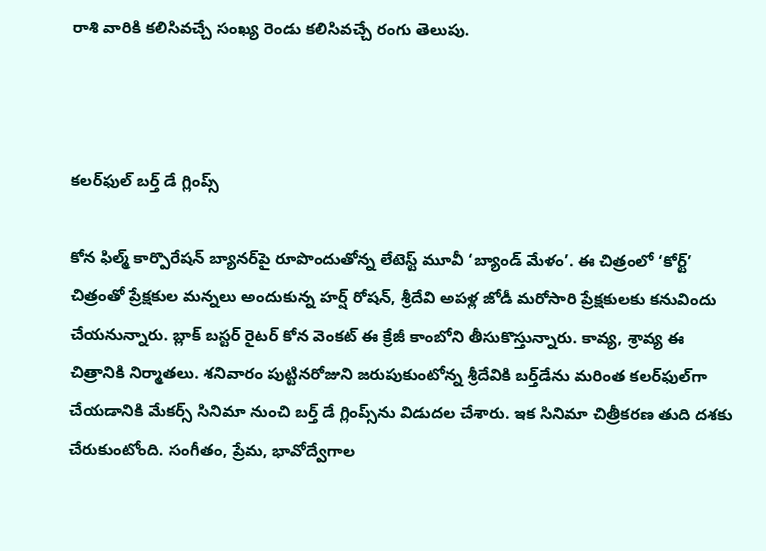రాశి వారికి కలిసివచ్చే సంఖ్య రెండు కలిసివచ్చే రంగు తెలుపు.



కలర్‌ఫుల్ బర్త్ డే గ్లింప్స్

కోన ఫిల్మ్ కార్పొరేషన్ బ్యానర్‌పై రూపొందుతోన్న లేటెస్ట్ మూవీ ‘బ్యాండ్ మేళం’. ఈ చిత్రంలో ‘కోర్ట్’ చిత్రంతో ప్రేక్షకుల మన్నలు అందుకున్న హర్ష్ రోషన్, శ్రీదేవి అపళ్ల జోడీ మరోసారి ప్రేక్షకులకు కనువిందు చేయనున్నారు. బ్లాక్ బస్టర్ రైటర్ కోన వెంకట్ ఈ క్రేజీ కాంబోని తీసుకొస్తున్నారు. కావ్య, శ్రావ్య ఈ చిత్రానికి నిర్మాతలు. శనివారం పుట్టినరోజుని జరుపుకుంటోన్న శ్రీదేవికి బర్త్‌డేను మరింత కలర్‌ఫుల్‌గా చేయడానికి మేకర్స్ సినిమా నుంచి బర్త్ డే గ్లింప్స్‌ను విడుదల చేశారు. ఇక సినిమా చిత్రీకరణ తుది దశకు చేరుకుంటోంది. సంగీతం, ప్రేమ, భావోద్వేగాల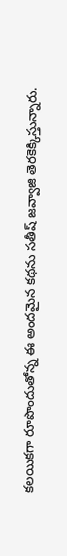కలయికగా రూపొందుతోన్న ఈ అందమైన కథను సతీష్ జవ్వాజి తెరకెక్కిస్తున్నారు.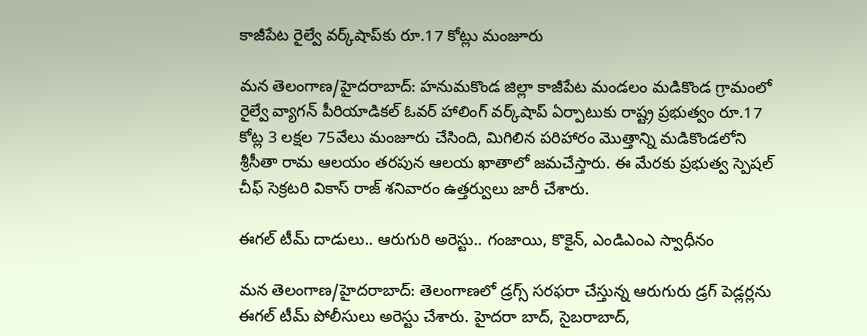కాజీపేట రైల్వే వర్క్‌షాప్‌కు రూ.17 కోట్లు మంజూరు

మన తెలంగాణ/హైదరాబాద్: హనుమకొండ జిల్లా కాజీపేట మండలం మడికొండ గ్రామంలో రైల్వే వ్యాగన్ పీరియాడికల్ ఓవర్ హాలింగ్ వర్క్‌షాప్ ఏర్పాటుకు రాష్ట్ర ప్రభుత్వం రూ.17 కోట్ల 3 లక్షల 75వేలు మంజూరు చేసింది, మిగిలిన పరిహారం మొత్తాన్ని మడికొండలోని శ్రీసీతా రామ ఆలయం తరపున ఆలయ ఖాతాలో జమచేస్తారు. ఈ మేరకు ప్రభుత్వ స్పెషల్ చీఫ్ సెక్రటరి వికాస్ రాజ్ శనివారం ఉత్తర్వులు జారీ చేశారు.

ఈగల్ టీమ్ దాడులు.. ఆరుగురి అరెస్టు.. గంజాయి, కొకైన్, ఎండిఎంఎ స్వాధీనం

మన తెలంగాణ/హైదరాబాద్: తెలంగాణలో డ్రగ్స్ సరఫరా చేస్తున్న ఆరుగురు డ్రగ్ పెడ్లర్లను ఈగల్ టీమ్ పోలీసులు అరెస్టు చేశారు. హైదరా బాద్, సైబరాబాద్,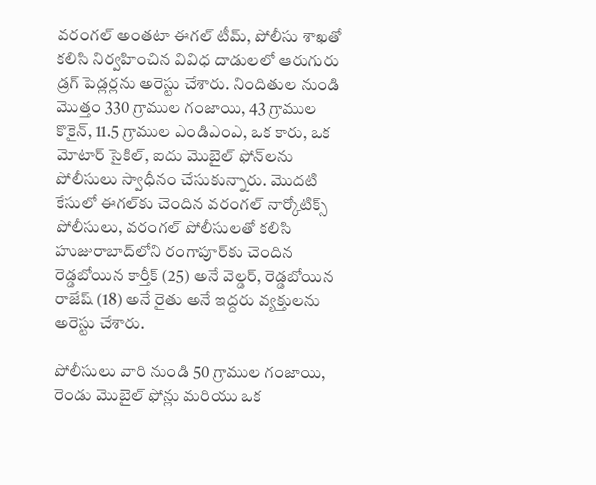వరంగల్ అంతటా ఈగల్ టీమ్, పోలీసు శాఖతో కలిసి నిర్వహించిన వివిధ దాడులలో ఆరుగురు డ్రగ్ పెడ్లర్లను అరెస్టు చేశారు. నిందితుల నుండి మొత్తం 330 గ్రాముల గంజాయి, 43 గ్రాముల కొకైన్, 11.5 గ్రాముల ఎండిఎంఎ, ఒక కారు, ఒక మోటార్ సైకిల్, ఐదు మొబైల్ ఫోన్‌లను పోలీసులు స్వాధీనం చేసుకున్నారు. మొదటి కేసులో ఈగల్‌కు చెందిన వరంగల్ నార్కోటిక్స్ పోలీసులు, వరంగల్ పోలీసులతో కలిసి హుజురాబాద్‌లోని రంగాపూర్‌కు చెందిన రెడ్డబోయిన కార్తీక్ (25) అనే వెల్డర్, రెడ్డబోయిన రాజేష్ (18) అనే రైతు అనే ఇద్దరు వ్యక్తులను అరెస్టు చేశారు.

పోలీసులు వారి నుండి 50 గ్రాముల గంజాయి, రెండు మొబైల్ ఫోన్లు మరియు ఒక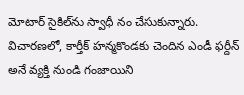మోటార్ సైకిల్‌ను స్వాధీ నం చేసుకున్నారు. విచారణలో, కార్తీక్ హన్మకొండకు చెందిన ఎండీ ఫర్దీన్ అనే వ్యక్తి నుండి గంజాయిని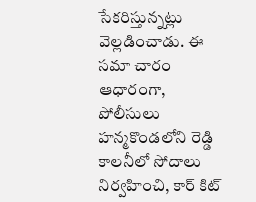సేకరిస్తున్నట్లు వెల్లడించాడు. ఈ సమా చారం ఆధారంగా, పోలీసులు హన్మకొండలోని రెడ్డి కాలనీలో సోదాలు నిర్వహించి, కార్ కిట్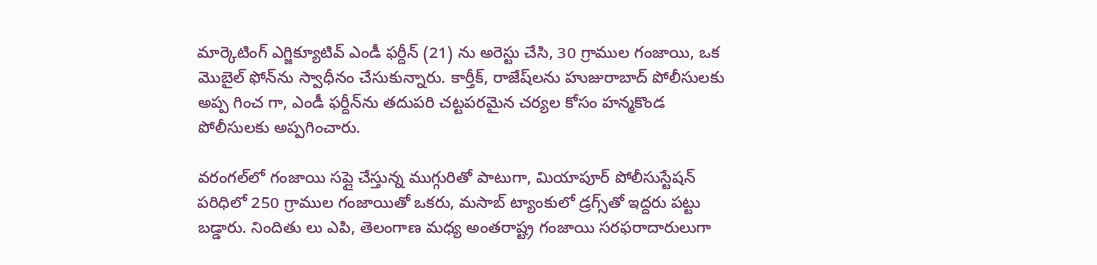మార్కెటింగ్ ఎగ్జిక్యూటివ్ ఎండీ ఫర్దీన్ (21) ను అరెస్టు చేసి, 30 గ్రాముల గంజాయి, ఒక మొబైల్ ఫోన్‌ను స్వాధీనం చేసుకున్నారు. కార్తీక్, రాజేష్‌లను హుజురాబాద్ పోలీసులకు అప్ప గించ గా, ఎండీ ఫర్దీన్‌ను తదుపరి చట్టపరమైన చర్యల కోసం హన్మకొండ పోలీసులకు అప్పగించారు.

వరంగల్‌లో గంజాయి సప్లై చేస్తున్న ముగ్గురితో పాటుగా, మియాపూర్ పోలీసుస్టేషన్ పరిధిలో 250 గ్రాముల గంజాయితో ఒకరు, మసాబ్ ట్యాంకులో డ్రగ్స్‌తో ఇద్దరు పట్టు బడ్డారు. నిందితు లు ఎపి, తెలంగాణ మధ్య అంతరాష్ట్ర గంజాయి సరఫరాదారులుగా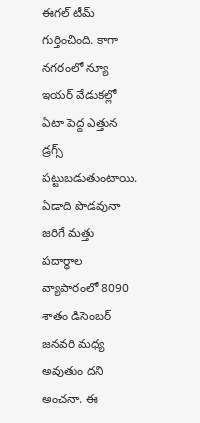ఈగల్ టీమ్ గుర్తించింది. కాగా నగరంలో న్యూ ఇయర్ వేడుకల్లో ఏటా పెద్ద ఎత్తున డ్రగ్స్ పట్టుబడుతుంటాయి. ఏడాది పొడవునా జరిగే మత్తు పదార్ధాల వ్యాపారంలో 8090 శాతం డిసెంబర్ జనవరి మధ్య అవుతుం దని అంచనా. ఈ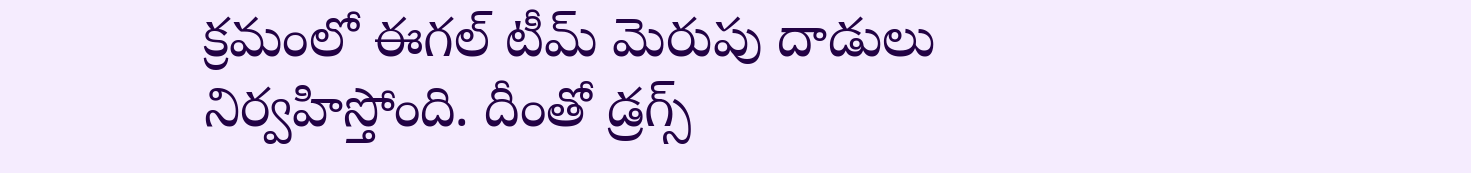క్రమంలో ఈగల్ టీమ్ మెరుపు దాడులు నిర్వహిస్తోంది. దీంతో డ్రగ్స్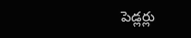పెడ్లర్లు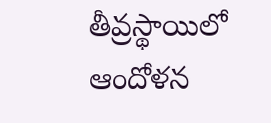తీవ్రస్థాయిలో ఆందోళన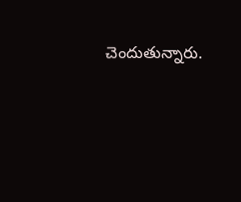చెందుతున్నారు.